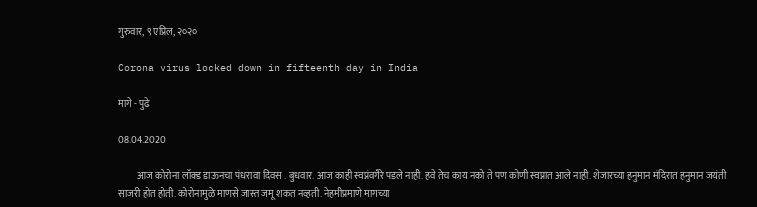गुरुवार, ९ एप्रिल, २०२०

Corona virus locked down in fifteenth day in India

मागे - पुढे

08.04.2020

          आज कोरोना लॉक्ड डाऊनचा पंधरावा दिवस . बुधवार. आज काही स्वप्नंवगैरे पडले नाही. हवे तेच काय नको ते पण कोणी स्वप्नात आले नाही. शेजारच्या हनुमान मंदिरात हनुमान जयंती साजरी होत होती. कोरोनामुळे माणसे जास्त जमू शकत नव्हती. नेहमीप्रमाणे मागच्या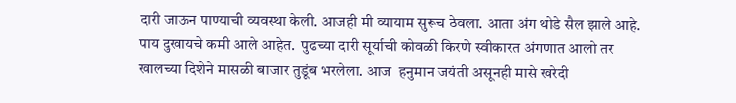दारी जाऊन पाण्याची व्यवस्था केली. आजही मी व्यायाम सुरूच ठेवला. आता अंग थोडे सैल झाले आहे. पाय दुखायचे कमी आले आहेत.  पुढच्या दारी सूर्याची कोवळी किरणे स्वीकारत अंगणात आलो तर खालच्या दिशेने मासळी बाजार तुडूंब भरलेला. आज  हनुमान जयंती असूनही मासे खरेदी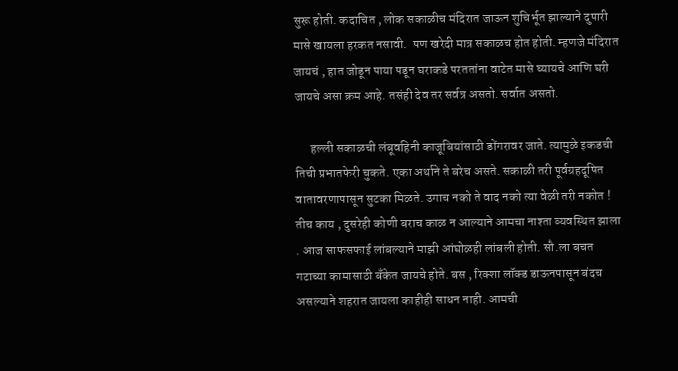सुरू होती. कदाचित , लोक सकाळीच मंदिरात जाऊन शुचिर्भूत झाल्याने दुपारी मासे खायला हरकत नसावी.  पण खरेदी मात्र सकाळच होत होती. म्हणजे मंदिरात जायचं , हात जोडून पाया पडून घराकडे परततांना वाटेत मासे घ्यायचे आणि घरी जायचे असा क्रम आहे. तसंही देव तर सर्वत्र असतो. सर्वात असतो.

      हल्ली सकाळची लंबूवहिनी काजूबियांसाठी डोंगरावर जाते. त्यामुळे इकडची तिची प्रभातफेरी चुकते. एका अर्थाने ते बरेच असते. सकाळी तरी पूर्वग्रहदूषित वातावरणापासून सुटका मिळते. उगाच नको ते वाद नको त्या वेळी तरी नकोत ! तीच काय , दुसरेही कोणी बराच काळ न आल्याने आमचा नाश्ता व्यवस्थित झाला . आज साफसफाई लांबल्याने माझी आंघोळही लांबली होती. सौ.ला बचत गटाच्या कामासाठी बँकेत जायचे होते. बस , रिक्शा लॉक्ड डाऊनपासून बंदच असल्याने शहरात जायला काहीही साधन नाही. आमची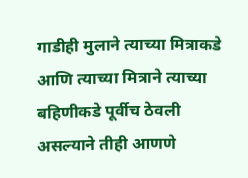गाडीही मुलाने त्याच्या मित्राकडे आणि त्याच्या मित्राने त्याच्या बहिणीकडे पूर्वीच ठेवली असल्याने तीही आणणे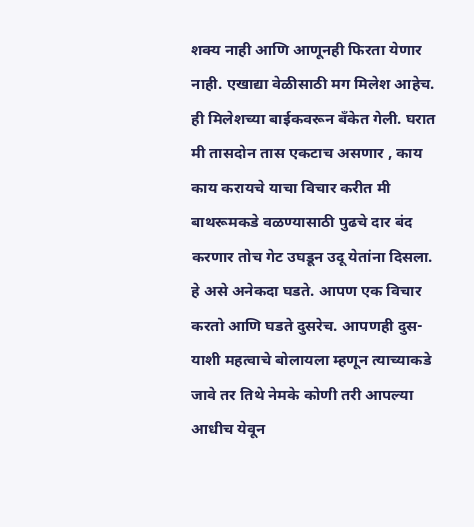शक्य नाही आणि आणूनही फिरता येणार नाही. एखाद्या वेळीसाठी मग मिलेश आहेच. ही मिलेशच्या बाईकवरून बँकेत गेली. घरात मी तासदोन तास एकटाच असणार , काय काय करायचे याचा विचार करीत मी बाथरूमकडे वळण्यासाठी पुढचे दार बंद करणार तोच गेट उघडून उदू येतांना दिसला. हे असे अनेकदा घडते. आपण एक विचार करतो आणि घडते दुसरेच. आपणही दुस-याशी महत्वाचे बोलायला म्हणून त्याच्याकडे जावे तर तिथे नेमके कोणी तरी आपल्या आधीच येवून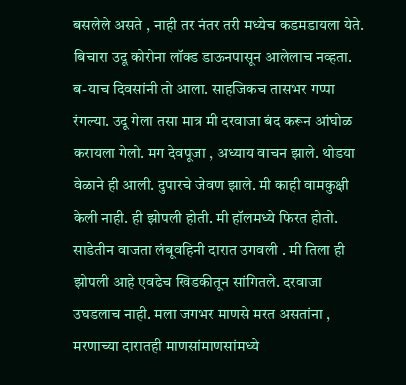बसलेले असते , नाही तर नंतर तरी मध्येच कडमडायला येते. बिचारा उदू कोरोना लॉक्ड डाऊनपासून आलेलाच नव्हता.  ब-याच दिवसांनी तो आला. साहजिकच तासभर गप्पा रंगल्या. उदू गेला तसा मात्र मी दरवाजा बंद करून आंघोळ करायला गेलो. मग देवपूजा , अध्याय वाचन झाले. थोडया वेळाने ही आली. दुपारचे जेवण झाले. मी काही वामकुक्षी केली नाही. ही झोपली होती. मी हॉलमध्ये फिरत होतो. साडेतीन वाजता लंबूवहिनी दारात उगवली . मी तिला ही झोपली आहे एवढेच खिडकीतून सांगितले. दरवाजा उघडलाच नाही. मला जगभर माणसे मरत असतांना , मरणाच्या दारातही माणसांमाणसांमध्ये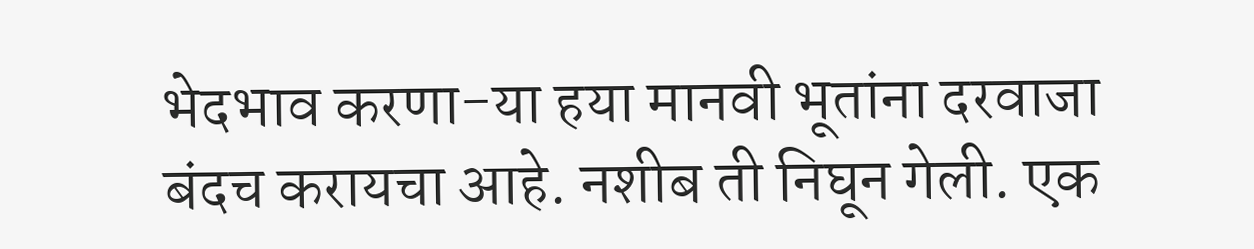भेदभाव करणा-या हया मानवी भूतांना दरवाजा बंदच करायचा आहे. नशीब ती निघून गेली. एक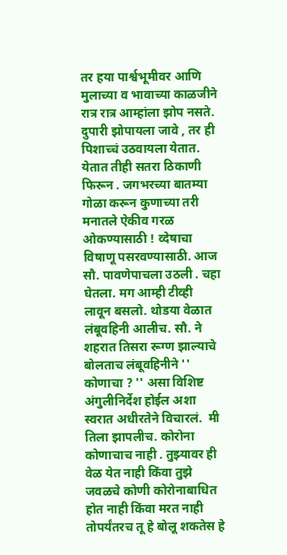तर हया पार्श्वभूमीवर आणि मुलाच्या व भावाच्या काळजीने रात्र रात्र आम्हांला झोप नसते. दुपारी झोपायला जावे , तर ही पिशाच्चं उठवायला येतात. येतात तीही सतरा ठिकाणी फिरून . जगभरच्या बातम्या गोळा करून कुणाच्या तरी मनातले ऐकीव गरळ ओकण्यासाठी ! व्देषाचा विषाणू पसरवण्यासाठी. आज सौ. पावणेपाचला उठली . चहा घेतला. मग आम्ही टीव्ही लावून बसलो. थोडया वेळात लंबूवहिनी आलीच. सौ. ने शहरात तिसरा रूग्ण झाल्याचे बोलताच लंबूवहिनीने '' कोणाचा ? '' असा विशिष्ट अंगुलीनिर्देश होईल अशा स्वरात अधीरतेने विचारलं.  मी तिला झापलीच. कोरोना कोणाचाच नाही . तुझ्यावर ही वेळ येत नाही किंवा तुझे जवळचे कोणी कोरोनाबाधित होत नाही किंवा मरत नाही तोपर्यंतरच तू हे बोलू शकतेस हे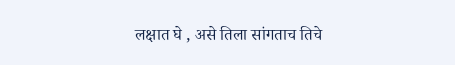लक्षात घे , असे तिला सांगताच तिचे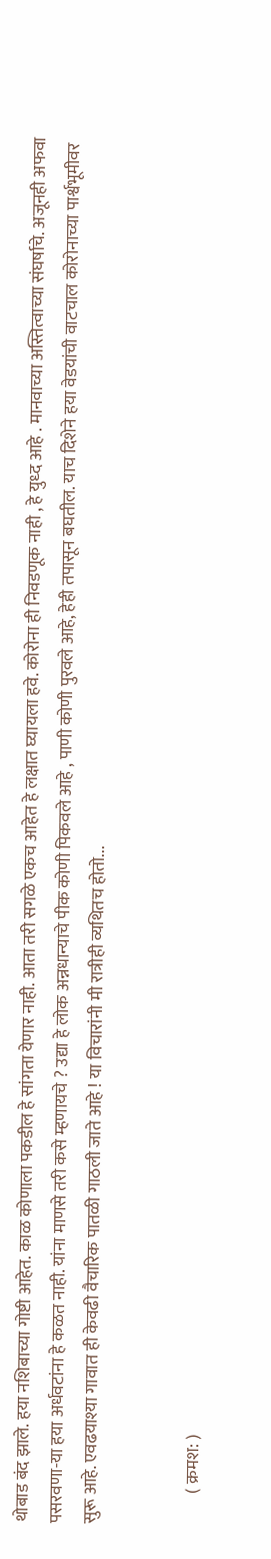थोबाड बंद झाले. हया नशिबाच्या गोष्टी आहेत. काळ कोणाला पकडील हे सांगता येणार नाही. आता तरी सगळे एकच आहेत हे लक्षात घ्यायला हवे. कोरोना ही निवडणूक नाही , हे युध्द आहे . मानवाच्या अस्तित्वाच्या संघर्षाचे. अजूनही अफवा पसरवणा-या हया अर्धवटांना हे कळत नाही. यांना माणसे तरी कसे म्हणायचे ? उद्या हे लोक अन्नधान्याचे पीक कोणी पिकवले आहे , पाणी कोणी पुरवले आहे, हेही तपासून बघतील. याच दिशेने हया वेडयांची वाटचाल कोरोनाच्या पार्श्वभूमीवर सुरू आहे. एवढयाश्या गावात ही केवढी वैचारिक पातळी गाठली जाते आहे ! या विचारांनी मी रात्रीही व्यथितच होतो...


         ( क्रमश: )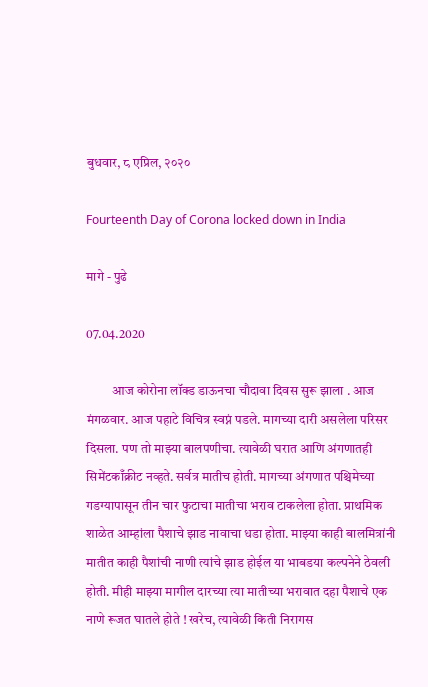बुधवार, ८ एप्रिल, २०२०

Fourteenth Day of Corona locked down in India

मागे - पुढे

07.04.2020

          आज कोरोना लॉक्ड डाऊनचा चौदावा दिवस सुरू झाला . आज मंगळवार. आज पहाटे विचित्र स्वप्नं पडले. मागच्या दारी असलेला परिसर दिसला. पण तो माझ्या बालपणीचा. त्यावेळी घरात आणि अंगणातही सिमेंटकाँक्रीट नव्हते. सर्वत्र मातीच होती. मागच्या अंगणात पश्चिमेच्या गडग्यापासून तीन चार फुटाचा मातीचा भराव टाकलेला होता. प्राथमिक शाळेत आम्हांला पैशाचे झाड नावाचा धडा होता. माझ्या काही बालमित्रांनी मातीत काही पैशांची नाणी त्यांचे झाड होईल या भाबडया कल्पनेने ठेवली होती. मीही माझ्या मागील दारच्या त्या मातीच्या भरावात दहा पैशाचे एक नाणे रूजत घातले होते ! खरेच, त्यावेळी किती निरागस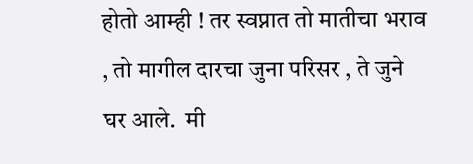होतो आम्ही ! तर स्वप्नात तो मातीचा भराव , तो मागील दारचा जुना परिसर , ते जुने घर आले.  मी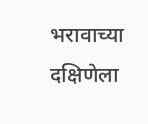भरावाच्या दक्षिणेला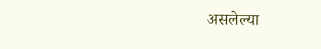असलेल्या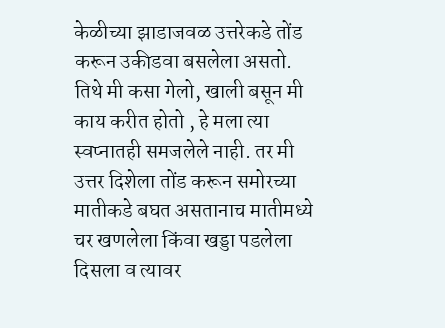केळीच्या झाडाजवळ उत्तरेकडे तोंड करून उकीडवा बसलेला असतो. तिथे मी कसा गेलो, खाली बसून मी काय करीत होतो , हे मला त्या स्वप्नातही समजलेले नाही. तर मी उत्तर दिशेला तोंड करून समोरच्या मातीकडे बघत असतानाच मातीमध्ये चर खणलेला किंवा खड्डा पडलेला दिसला व त्यावर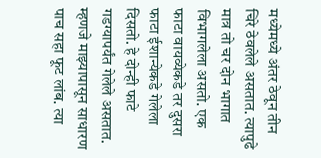मध्येमध्ये अंतर ठेवून तीन चिरे ठेवलेले असतात. त्यापुढे मात्र तो चर दोन भागात विभागलेला असतो. एक फाटा वायव्येकडे तर दुसरा फाटा ईशान्येकडे गेलेला दिसतो. हे दोन्ही फाटे गडग्यापर्यंत गेलेले असतात. म्हणजे माझ्यापासून साधारण पाच सहा फूट लांब. त्या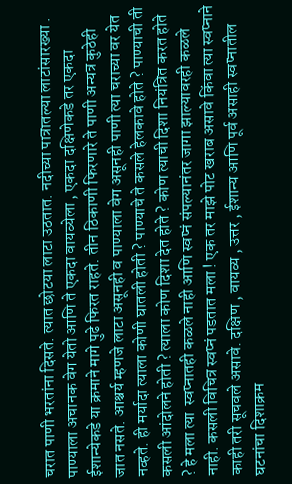चरात पाणी भरतांना दिसते. त्यात छोटया लाटा उठतात. नदीच्या पात्रातल्या लाटांसारख्या . पाण्याला अचानक वेग येतो आणि ते एकदा वायव्येला , एकदा दक्षिणेकडे तर एकदा ईशान्येकडे या क्रमाने मागे पुढे फिरत राहते. तीन ठिकाणी फिरणारे ते पाणी अन्यत्र कुठेही जात नसते. आश्चर्य म्हणजे लाटा असूनही व पाण्याला वेग असूनही पाणी त्या चराच्या वर येत नव्हते. ही मर्यादा त्याला कोणी घातली होती ? पाण्याचे ते कसले हेलकावे होते ? पाण्याची ती कसली आंदोलने होती ? त्याला कोण दिशा देत होते ? कोण त्याची दिशा नियंत्रित करत होते ? हे मला त्या  स्वप्नातही कळले नाही आणि स्वप्नं संपल्यानंतर जागा झाल्यावरही कळले नाही. कसली विचित्र स्वप्नं पडतात मला ! एक तर माझे पोट खराब असावे किंवा त्या स्वप्नाने काही तरी सूचवले असावे. दक्षिण , वायव्य , उत्तर , ईशान्य आणि पूर्व असाही स्वप्नातील घटनांचा दिशाक्रम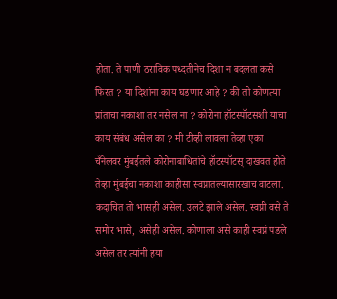होता. ते पाणी ठराविक पध्दतीनेच दिशा न बदलता कसे फिरत ? या दिशांना काय घडणार आहे ? की तो कोणत्या प्रांताचा नकाशा तर नसेल ना ? कोरोना हॉटस्पॉटसशी याचा काय संबंध असेल का ? मी टीव्ही लावला तेव्हा एका चँनेलवर मुंबईतले कोरोनाबाधितांचे हॉटस्पॉटस् दाखवत होते तेव्हा मुंबईचा नकाशा काहीसा स्वप्नातल्यासारखाच वाटला. कदाचित तो भासही असेल. उलटे झाले असेल. स्वप्नी वसे ते समोर भासे, असेही असेल. कोणाला असे काही स्वप्नं पडले असेल तर त्यांनी हया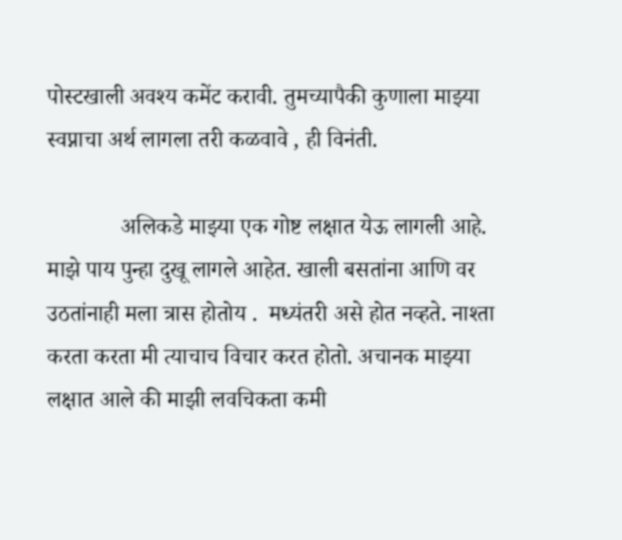पोस्टखाली अवश्य कमेंट करावी. तुमच्यापैकी कुणाला माझ्या स्वप्नाचा अर्थ लागला तरी कळवावे , ही विनंती.

             अलिकडे माझ्या एक गोष्ट लक्षात येऊ लागली आहे. माझे पाय पुन्हा दुखू लागले आहेत. खाली बसतांना आणि वर उठतांनाही मला त्रास होतोय .  मध्यंतरी असे होत नव्हते. नाश्ता करता करता मी त्याचाच विचार करत होतो. अचानक माझ्या लक्षात आले की माझी लवचिकता कमी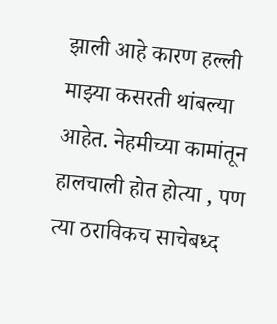झाली आहे कारण हल्ली माझ्या कसरती थांबल्या आहेत. नेहमीच्या कामांतून हालचाली होत होत्या , पण त्या ठराविकच साचेबध्द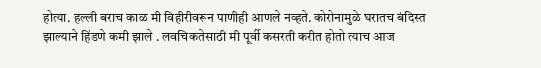होत्या. हल्ली बराच काळ मी विहीरीवरून पाणीही आणले नव्हते. कोरोनामुळे घरातच बंदिस्त झाल्याने हिंडणे कमी झाले . लवचिकतेसाठी मी पूर्वी कसरती करीत होतो त्याच आज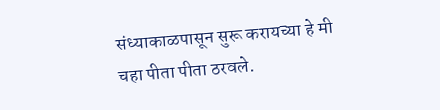संध्याकाळपासून सुरू करायच्या हे मी चहा पीता पीता ठरवले.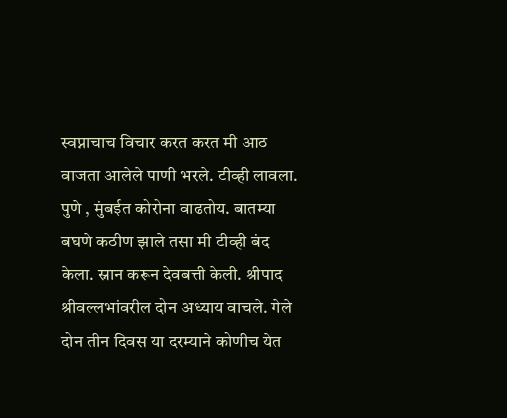स्वप्नाचाच विचार करत करत मी आठ वाजता आलेले पाणी भरले. टीव्ही लावला. पुणे , मुंबईत कोरोना वाढतोय. बातम्या बघणे कठीण झाले तसा मी टीव्ही बंद केला. स्नान करून देवबत्ती केली. श्रीपाद श्रीवल्लभांवरील दोन अध्याय वाचले. गेले दोन तीन दिवस या दरम्याने कोणीच येत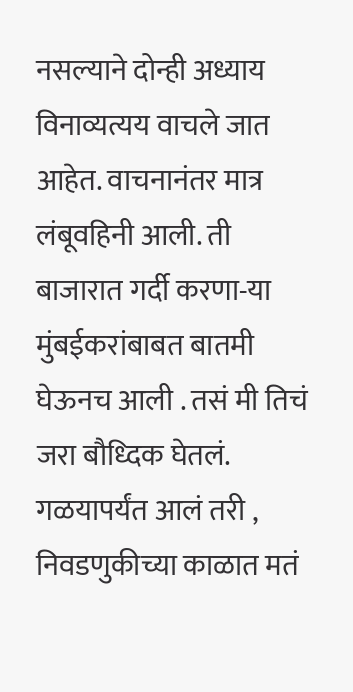नसल्याने दोन्ही अध्याय विनाव्यत्यय वाचले जात आहेत. वाचनानंतर मात्र लंबूवहिनी आली. ती बाजारात गर्दी करणा-या मुंबईकरांबाबत बातमी घेऊनच आली . तसं मी तिचं जरा बौध्दिक घेतलं. गळयापर्यंत आलं तरी , निवडणुकीच्या काळात मतं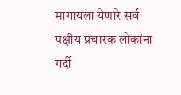मागायला येणारे सर्व पक्षीय प्रचारक लोकांना गर्दी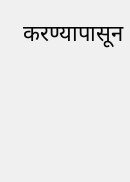करण्यापासून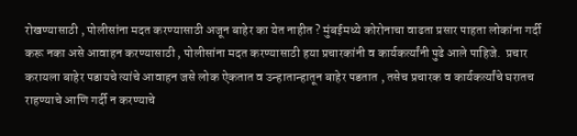रोखण्यासाठी , पोलीसांना मदत करण्यासाठी अजून बाहेर का येत नाहीत ? मुंबईमध्ये कोरोनाचा वाढता प्रसार पाहता लोकांना गर्दी करू नका असे आवाहन करण्यासाठी , पोलीसांना मदत करण्यासाठी हया प्रचारकांनी व कार्यकर्त्यांनी पुढे आले पाहिजे.  प्रचार करायला बाहेर पडायचे त्यांचे आवाहन जसे लोक ऐकतात व उन्हातान्हातून बाहेर पडतात , तसेच प्रचारक व कार्यकर्त्यांचे घरातच राहण्याचे आणि गर्दी न करण्याचे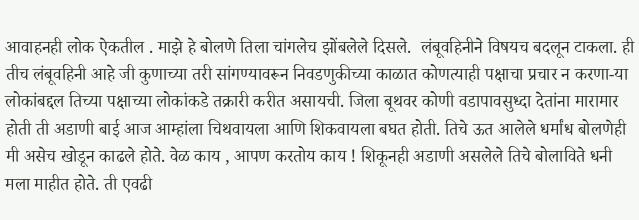आवाहनही लोक ऐकतील . माझे हे बोलणे तिला चांगलेच झोंबलेले दिसले.  लंबूवहिनीने विषयच बदलून टाकला. ही तीच लंबूवहिनी आहे जी कुणाच्या तरी सांगण्यावरून निवडणुकीच्या काळात कोणत्याही पक्षाचा प्रचार न करणा-या लोकांबद्दल तिच्या पक्षाच्या लोकांकडे तक्रारी करीत असायची. जिला बूथवर कोणी वडापावसुध्दा देतांना मारामार होती ती अडाणी बाई आज आम्हांला चिथवायला आणि शिकवायला बघत होती. तिचे ऊत आलेले धर्मांध बोलणेही मी असेच खोडून काढले होते. वेळ काय , आपण करतोय काय ! शिकूनही अडाणी असलेले तिचे बोलाविते धनी मला माहीत होते. ती एवढी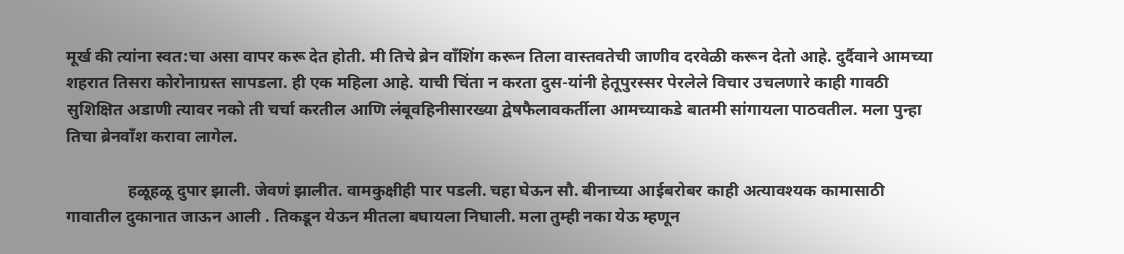मूर्ख की त्यांना स्वत:चा असा वापर करू देत होती. मी तिचे ब्रेन वाँशिंग करून तिला वास्तवतेची जाणीव दरवेळी करून देतो आहे. दुर्दैवाने आमच्या शहरात तिसरा कोरोनाग्रस्त सापडला. ही एक महिला आहे. याची चिंता न करता दुस-यांनी हेतूपुरस्सर पेरलेले विचार उचलणारे काही गावठी सुशिक्षित अडाणी त्यावर नको ती चर्चा करतील आणि लंबूवहिनीसारख्या द्वेषफैलावकर्तीला आमच्याकडे बातमी सांगायला पाठवतील. मला पुन्हा तिचा ब्रेनवाँश करावा लागेल.

               हळूहळू दुपार झाली. जेवणं झालीत. वामकुक्षीही पार पडली. चहा घेऊन सौ. बीनाच्या आईबरोबर काही अत्यावश्यक कामासाठी गावातील दुकानात जाऊन आली . तिकडून येऊन मीतला बघायला निघाली. मला तुम्ही नका येऊ म्हणून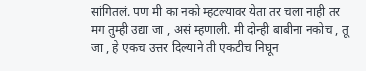सांगितलं. पण मी का नको म्हटल्यावर येता तर चला नाही तर मग तुम्ही उद्या जा , असं म्हणाली. मी दोन्ही बाबीना नकोच , तू जा , हे एकच उत्तर दिल्याने ती एकटीच निघून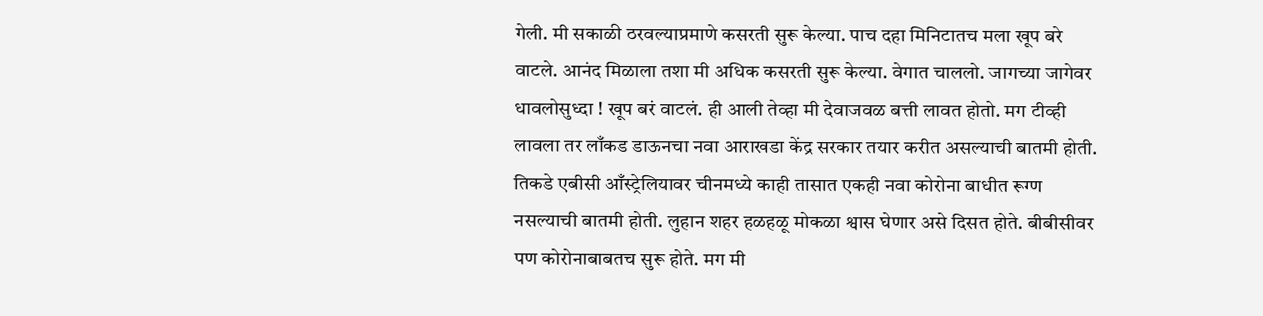गेली. मी सकाळी ठरवल्याप्रमाणे कसरती सुरू केल्या. पाच दहा मिनिटातच मला खूप बरे वाटले. आनंद मिळाला तशा मी अधिक कसरती सुरू केल्या. वेगात चाललो. जागच्या जागेवर धावलोसुध्दा ! खूप बरं वाटलं. ही आली तेव्हा मी देवाजवळ बत्ती लावत होतो. मग टीव्ही लावला तर लाँकड डाऊनचा नवा आराखडा केंद्र सरकार तयार करीत असल्याची बातमी होती. तिकडे एबीसी आँस्ट्रेलियावर चीनमध्ये काही तासात एकही नवा कोरोना बाधीत रूग्ण नसल्याची बातमी होती. लुहान शहर हळहळू मोकळा श्वास घेणार असे दिसत होते. बीबीसीवर पण कोरोनाबाबतच सुरू होते. मग मी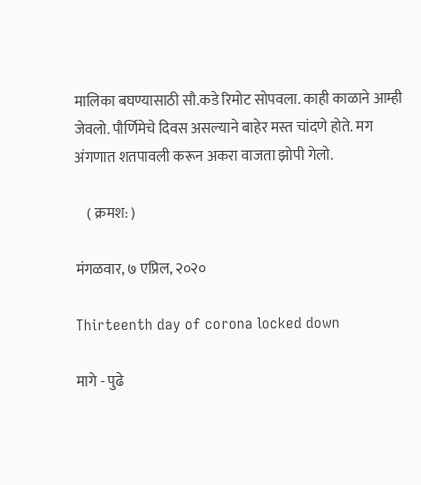मालिका बघण्यासाठी सौ.कडे रिमोट सोपवला. काही काळाने आम्ही जेवलो. पौर्णिमेचे दिवस असल्याने बाहेर मस्त चांदणे होते. मग अंगणात शतपावली करून अकरा वाजता झोपी गेलो.

    ( क्रमश: )

मंगळवार, ७ एप्रिल, २०२०

Thirteenth day of corona locked down

मागे - पुढे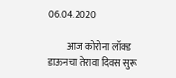06.04.2020

          आज कोरोना लॉक्ड डाऊनचा तेरावा दिवस सुरू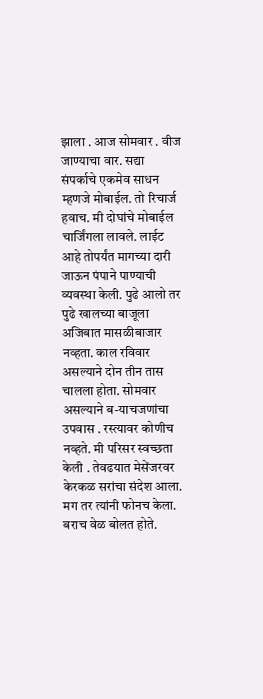झाला . आज सोमवार . वीज जाण्याचा वार. सद्या संपर्काचे एकमेव साधन म्हणजे मोबाईल. तो रिचार्ज हवाच. मी दोघांचे मोबाईल चार्जिंगला लावले. लाईट आहे तोपर्यंत मागच्या दारी जाऊन पंपाने पाण्याची व्यवस्था केली. पुढे आलो तर पुढे खालच्या बाजूला अजिबात मासळीबाजार नव्हता. काल रविवार असल्याने दोन तीन तास चालला होता. सोमवार असल्याने ब-याचजणांचा उपवास . रस्त्यावर कोणीच नव्हते. मी परिसर स्वच्छता केली . तेवढयात मेसेंजरवर केरकळ सरांचा संदेश आला. मग तर त्यांनी फोनच केला. बराच वेळ बोलत होते.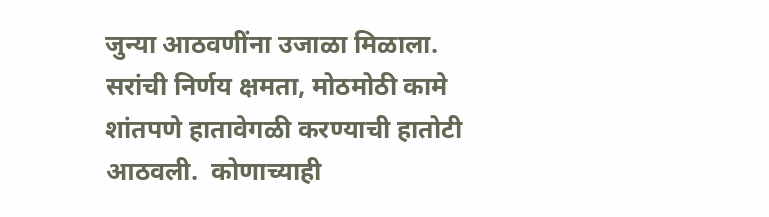जुन्या आठवणींना उजाळा मिळाला. सरांची निर्णय क्षमता, मोठमोठी कामे शांतपणे हातावेगळी करण्याची हातोटी आठवली.  कोणाच्याही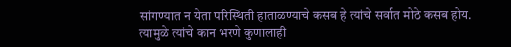सांगण्यात न येता परिस्थिती हाताळण्याचे कसब हे त्यांचे सर्वात मोठे कसब होय. त्यामुळे त्यांचे कान भरणे कुणालाही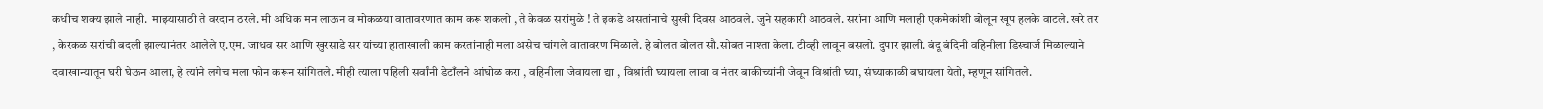कधीच शक्य झाले नाही.  माझ्यासाठी ते वरदान ठरले. मी अधिक मन लाऊन व मोकळया वातावरणात काम करू शकलो , ते केवळ सरांमुळे ! ते इकडे असतांनाचे सुखी दिवस आठवले. जुने सहकारी आठवले. सरांना आणि मलाही एकमेकांशी बोलून खूप हलके वाटले. खरे तर , केरकळ सरांची बदली झाल्यानंतर आलेले ए.एम. जाधव सर आणि खुरसाडे सर यांच्या हाताखाली काम करतांनाही मला असेच चांगले वातावरण मिळाले. हे बोलत बोलत सौ.सोबत नाश्ता केला. टीव्ही लावून बसलो. दुपार झाली. बंदू बंदिनी वहिनीला डिस्चार्ज मिळाल्याने दवाखान्यातून घरी घेऊन आला, हे त्यांने लगेच मला फोन करून सांगितले. मीही त्याला पहिली सर्वांनी डेटाँलने आंघोळ करा , वहिनीला जेवायला द्या , विश्रांती घ्यायला लावा व नंतर बाकीच्यांनी जेवून विश्रांती घ्या, संघ्याकाळी बघायला येतो, म्हणून सांगितले.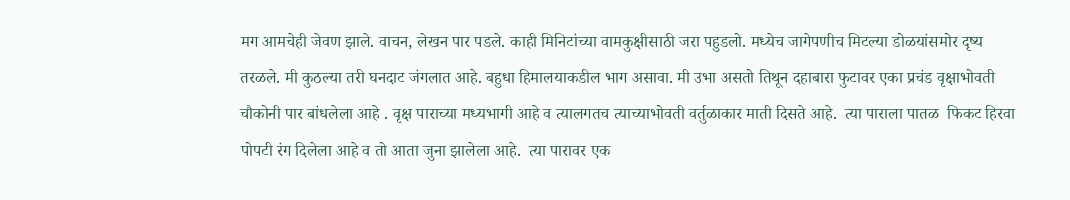मग आमचेही जेवण झाले. वाचन, लेखन पार पडले. काही मिनिटांच्या वामकुक्षीसाठी जरा पहुडलो. मध्येच जागेपणीच मिटल्या डोळयांसमोर दृष्य तरळले. मी कुठल्या तरी घनदाट जंगलात आहे. बहुधा हिमालयाकडील भाग असावा. मी उभा असतो तिथून दहाबारा फुटावर एका प्रचंड वृक्षाभोवती चौकोनी पार बांधलेला आहे . वृक्ष पाराच्या मध्यभागी आहे व त्यालगतच त्याच्याभोवती वर्तुळाकार माती दिसते आहे.  त्या पाराला पातळ  फिकट हिरवा पोपटी रंग दिलेला आहे व तो आता जुना झालेला आहे.  त्या पारावर एक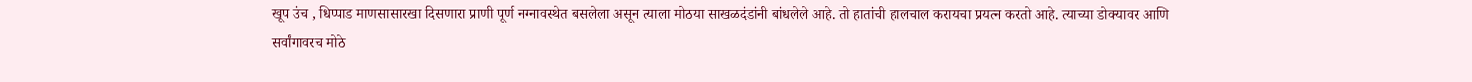खूप उंच , धिप्पाड माणसासारखा दिसणारा प्राणी पूर्ण नग्नावस्थेत बसलेला असून त्याला मोठया साखळदंडांनी बांधलेले आहे. तो हातांची हालचाल करायचा प्रयत्न करतो आहे. त्याच्या डोक्यावर आणि सर्वांगावरच मोठे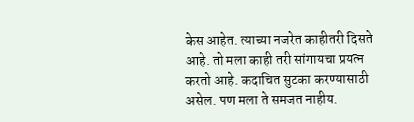केस आहेत. त्याच्या नजरेत काहीतरी दिसते आहे. तो मला काही तरी सांगायचा प्रयत्न करतो आहे. कदाचित सुटका करण्यासाठी असेल. पण मला ते समजत नाहीय.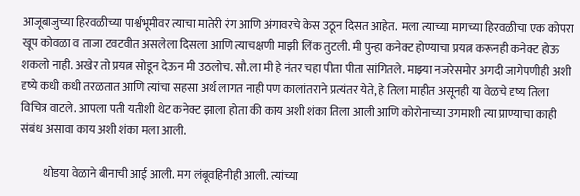आजूबाजुच्या हिरवळीच्या पार्श्वभूमीवर त्याचा मातेरी रंग आणि अंगावरचे केस उठून दिसत आहेत.  मला त्याच्या मागच्या हिरवळीचा एक कोपरा खूप कोवळा व ताजा टवटवीत असलेला दिसला आणि त्याचक्षणी माझी लिंक तुटली. मी पुन्हा कनेक्ट होण्याचा प्रयत्न करूनही कनेक्ट होऊ शकलो नाही. अखेर तो प्रयत्न सोडून देऊन मी उठलोच. सौ.ला मी हे नंतर चहा पीता पीता सांगितले. माझ्या नजरेसमोर अगदी जागेपणीही अशी दृष्ये कधी कधी तरळतात आणि त्यांचा सहसा अर्थ लागत नाही पण कालांतराने प्रत्यंतर येते, हे तिला माहीत असूनही या वेळचे दृष्य तिला विचित्र वाटले. आपला पती यतीशी थेट कनेक्ट झाला होता की काय अशी शंका तिला आली आणि कोरोनाच्या उगमाशी त्या प्राण्याचा काही संबंध असावा काय अशी शंका मला आली.

          थोडया वेळाने बीनाची आई आली. मग लंबूवहिनीही आली. त्यांच्या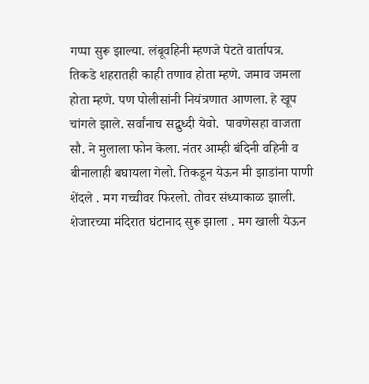गप्पा सुरू झाल्या. लंबूवहिनी म्हणजे पेटते वार्तापत्र.  तिकडे शहरातही काही तणाव होता म्हणे. जमाव जमला होता म्हणे. पण पोलीसांनी नियंत्रणात आणला. हे खूप चांगले झाले. सर्वांनाच सद्बुध्दी येवो.  पावणेसहा वाजता सौ. ने मुलाला फोन केला. नंतर आम्ही बंदिनी वहिनी व बीनालाही बघायला गेलो. तिकडून येऊन मी झाडांना पाणी शेंदले . मग गच्चीवर फिरलो. तोवर संध्याकाळ झाली. शेजारच्या मंदिरात घंटानाद सुरू झाला . मग खाली येऊन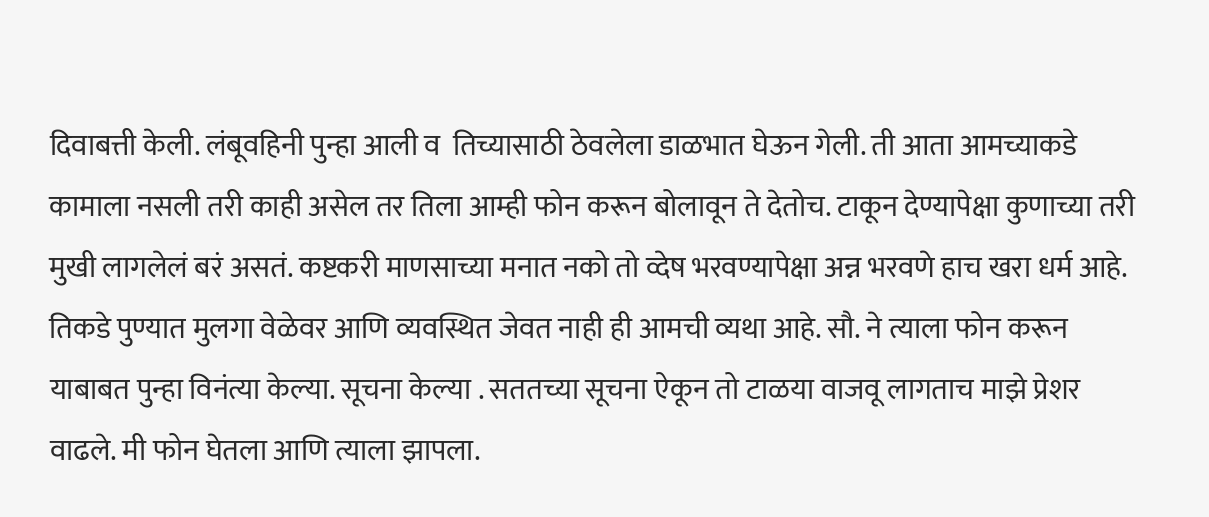दिवाबत्ती केली. लंबूवहिनी पुन्हा आली व  तिच्यासाठी ठेवलेला डाळभात घेऊन गेली. ती आता आमच्याकडे कामाला नसली तरी काही असेल तर तिला आम्ही फोन करून बोलावून ते देतोच. टाकून देण्यापेक्षा कुणाच्या तरी मुखी लागलेलं बरं असतं. कष्टकरी माणसाच्या मनात नको तो व्देष भरवण्यापेक्षा अन्न भरवणे हाच खरा धर्म आहे. तिकडे पुण्यात मुलगा वेळेवर आणि व्यवस्थित जेवत नाही ही आमची व्यथा आहे. सौ. ने त्याला फोन करून याबाबत पुन्हा विनंत्या केल्या. सूचना केल्या . सततच्या सूचना ऐकून तो टाळया वाजवू लागताच माझे प्रेशर वाढले. मी फोन घेतला आणि त्याला झापला.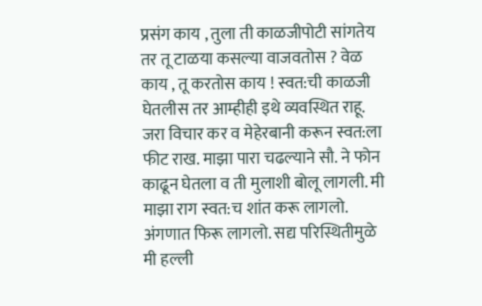प्रसंग काय , तुला ती काळजीपोटी सांगतेय तर तू टाळया कसल्या वाजवतोस ? वेळ काय , तू करतोस काय ! स्वत:ची काळजी घेतलीस तर आम्हीही इथे व्यवस्थित राहू. जरा विचार कर व मेहेरबानी करून स्वत:ला फीट राख. माझा पारा चढल्याने सौ. ने फोन काढून घेतला व ती मुलाशी बोलू लागली. मी माझा राग स्वत:च शांत करू लागलो. अंगणात फिरू लागलो. सद्य परिस्थितीमुळे मी हल्ली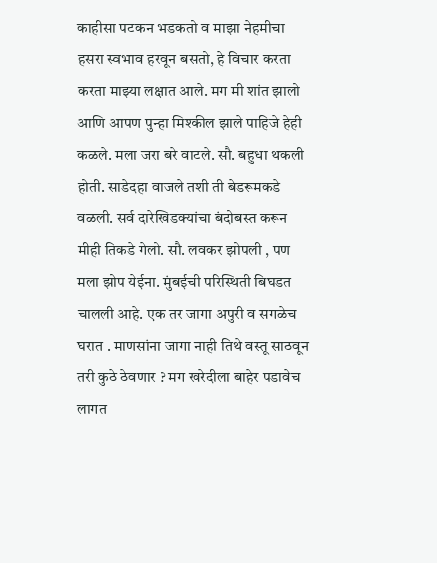काहीसा पटकन भडकतो व माझा नेहमीचा हसरा स्वभाव हरवून बसतो, हे विचार करता करता माझ्या लक्षात आले. मग मी शांत झालो आणि आपण पुन्हा मिश्कील झाले पाहिजे हेही कळले. मला जरा बरे वाटले. सौ. बहुधा थकली होती. साडेदहा वाजले तशी ती बेडरूमकडे वळली. सर्व दारेखिडक्यांचा बंदोबस्त करून मीही तिकडे गेलो. सौ. लवकर झोपली , पण मला झोप येईना. मुंबईची परिस्थिती बिघडत चालली आहे. एक तर जागा अपुरी व सगळेच घरात . माणसांना जागा नाही तिथे वस्तू साठवून तरी कुठे ठेवणार ? मग खरेदीला बाहेर पडावेच लागत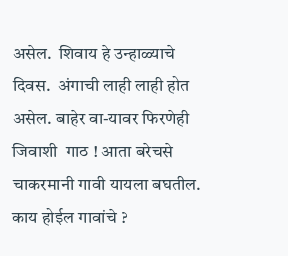असेल.  शिवाय हे उन्हाळ्याचे दिवस.  अंगाची लाही लाही होत असेल. बाहेर वा-यावर फिरणेही जिवाशी  गाठ ! आता बरेचसे चाकरमानी गावी यायला बघतील. काय होईल गावांचे ?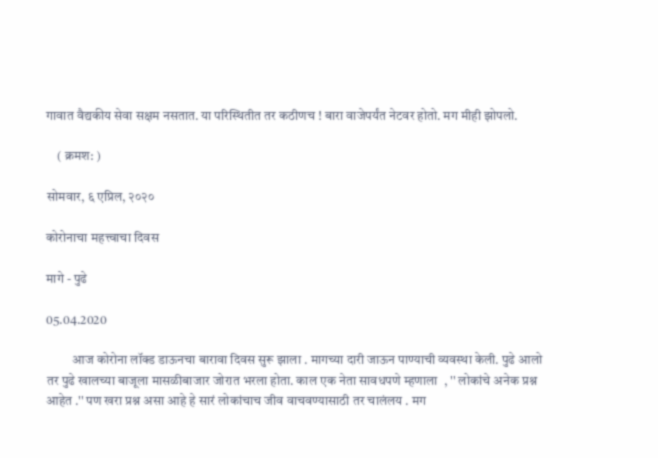गावात वैद्यकीय सेवा सक्षम नसतात. या परिस्थितीत तर कठीणच ! बारा वाजेपर्यंत नेटवर होतो. मग मीही झोपलो.

    ( क्रमश: )

सोमवार, ६ एप्रिल, २०२०

कोरोनाचा महत्त्वाचा दिवस

मागे - पुढे

05.04.2020

          आज कोरोना लॉक्ड डाऊनचा बारावा दिवस सुरू झाला . मागच्या दारी जाऊन पाण्याची व्यवस्था केली. पुढे आलो तर पुढे खालच्या बाजूला मासळीबाजार जोरात भरला होता. काल एक नेता सावधपणे म्हणाला  , '' लोकांचे अनेक प्रश्न आहेत .'' पण खरा प्रश्न असा आहे हे सारं लोकांचाच जीव वाचवण्यासाठी तर चालंलय . मग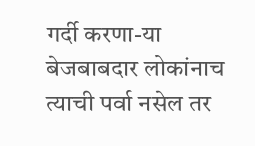गर्दी करणा-या बेजबाबदार लोकांनाच त्याची पर्वा नसेल तर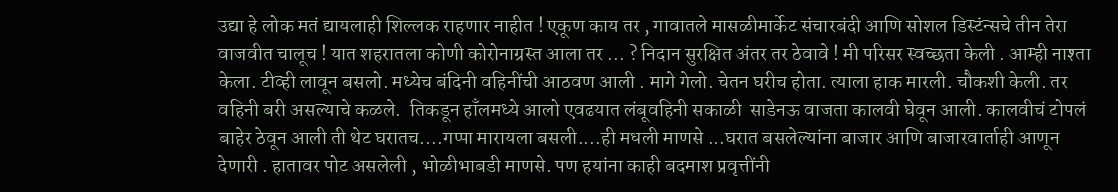उद्या हे लोक मतं द्यायलाही शिल्लक राहणार नाहीत ! एकूण काय तर , गावातले मासळीमार्केट संचारबंदी आणि सोशल डिस्टंन्सचे तीन तेरा वाजवीत चालूच ! यात शहरातला कोणी कोरोनाग्रस्त आला तर ... ? निदान सुरक्षित अंतर तर ठेवावे ! मी परिसर स्वच्छता केली . आम्ही नाश्ता केला. टीव्ही लावून बसलो. मध्येच बंदिनी वहिनींची आठवण आली . मागे गेलो. चेतन घरीच होता. त्याला हाक मारली. चौकशी केली. तर वहिनी बरी असल्याचे कळले.  तिकडून हाँलमध्ये आलो एवढयात लंबूवहिनी सकाळी  साडेनऊ वाजता कालवी घेवून आली. कालवीचं टोपलं बाहेर ठेवून आली ती थेट घरातच....गप्पा मारायला बसली....ही मधली माणसे ...घरात बसलेल्यांना बाजार आणि बाजारवार्ताही आणून देणारी . हातावर पोट असलेली , भोळीभाबडी माणसे. पण हयांना काही बदमाश प्रवृत्तींनी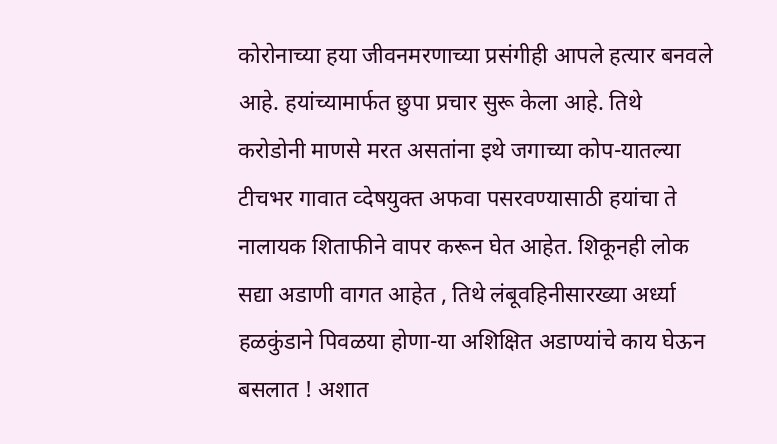कोरोनाच्या हया जीवनमरणाच्या प्रसंगीही आपले हत्यार बनवले आहे. हयांच्यामार्फत छुपा प्रचार सुरू केला आहे. तिथे करोडोनी माणसे मरत असतांना इथे जगाच्या कोप-यातल्या टीचभर गावात व्देषयुक्त अफवा पसरवण्यासाठी हयांचा ते नालायक शिताफीने वापर करून घेत आहेत. शिकूनही लोक सद्या अडाणी वागत आहेत , तिथे लंबूवहिनीसारख्या अर्ध्या हळकुंडाने पिवळया होणा-या अशिक्षित अडाण्यांचे काय घेऊन बसलात ! अशात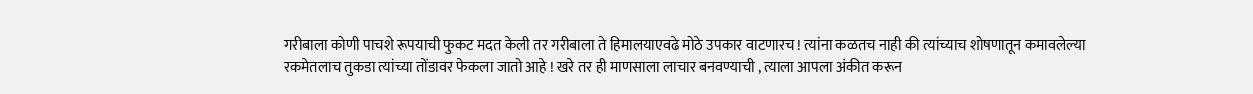गरीबाला कोणी पाचशे रूपयाची फुकट मदत केली तर गरीबाला ते हिमालयाएवढे मोठे उपकार वाटणारच ! त्यांना कळतच नाही की त्यांच्याच शोषणातून कमावलेल्या रकमेतलाच तुकडा त्यांच्या तोंडावर फेकला जातो आहे ! खरे तर ही माणसाला लाचार बनवण्याची , त्याला आपला अंकीत करून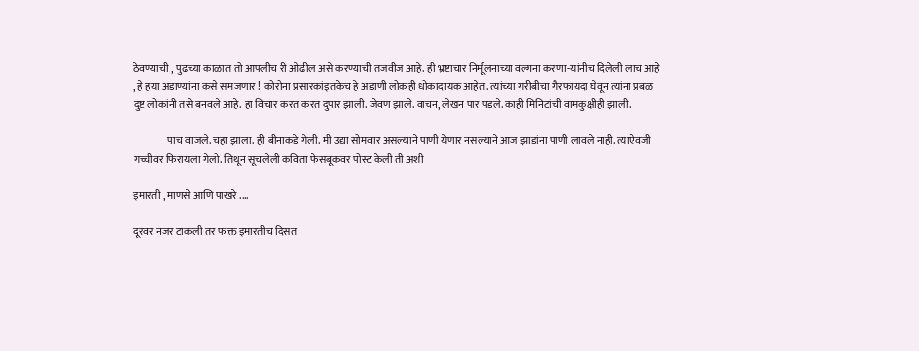ठेवण्याची , पुढच्या काळात तो आपलीच री ओढील असे करण्याची तजवीज आहे. ही भ्रष्टाचार निर्मूलनाच्या वल्गना करणा-यांनीच दिलेली लाच आहे , हे हया अडाण्यांना कसे समजणार ! कोरोना प्रसारकांइतकेच हे अडाणी लोकही धोकादायक आहेत. त्यांच्या गरीबीचा गैरफायदा घेवून त्यांना प्रबळ दुष्ट लोकांनी तसे बनवले आहे. हा विचार करत करत दुपार झाली. जेवण झाले. वाचन, लेखन पार पडले. काही मिनिटांची वामकुक्षीही झाली.

                पाच वाजले. चहा झाला. ही बीनाकडे गेली. मी उद्या सोमवार असल्याने पाणी येणार नसल्याने आज झाडांना पाणी लावले नाही. त्याऐवजी गच्चीवर फिरायला गेलो. तिथून सूचलेली कविता फेसबूकवर पोस्ट केली ती अशी

इमारती , माणसे आणि पाखरे ....

दूरवर नजर टाकली तर फक्त इमारतीच दिसत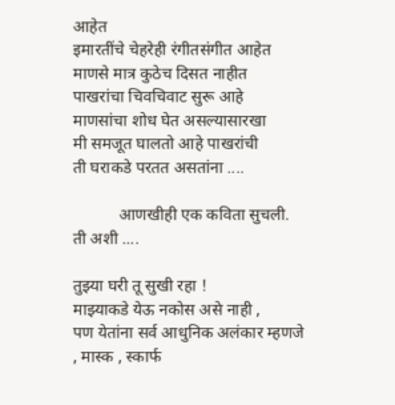आहेत
इमारतींचे चेहरेही रंगीतसंगीत आहेत
माणसे मात्र कुठेच दिसत नाहीत
पाखरांचा चिवचिवाट सुरू आहे
माणसांचा शोध घेत असल्यासारखा
मी समजूत घालतो आहे पाखरांची
ती घराकडे परतत असतांना ....

           आणखीही एक कविता सुचली. ती अशी ....

तुझ्या घरी तू सुखी रहा !
माझ्याकडे येऊ नकोस असे नाही ,
पण येतांना सर्व आधुनिक अलंकार म्हणजे , मास्क , स्कार्फ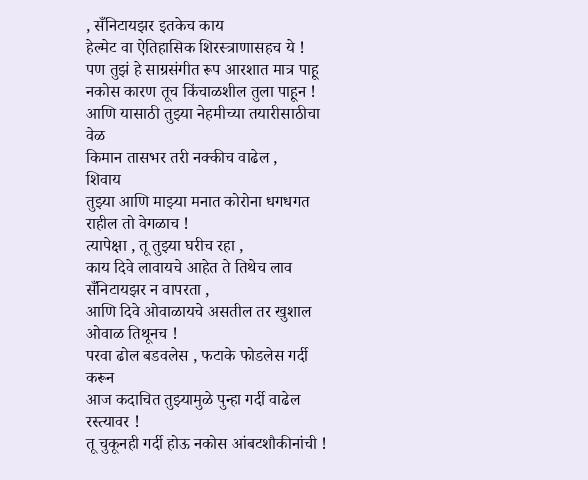, सँनिटायझर इतकेच काय
हेल्मेट वा ऐतिहासिक शिरस्त्राणासहच ये !
पण तुझं हे साग्रसंगीत रूप आरशात मात्र पाहू नकोस कारण तूच किंचाळशील तुला पाहून !
आणि यासाठी तुझ्या नेहमीच्या तयारीसाठीचा वेळ
किमान तासभर तरी नक्कीच वाढेल ,
शिवाय
तुझ्या आणि माझ्या मनात कोरोना धगधगत राहील तो वेगळाच !
त्यापेक्षा , तू तुझ्या घरीच रहा ,
काय दिवे लावायचे आहेत ते तिथेच लाव सँनिटायझर न वापरता ,
आणि दिवे ओवाळायचे असतील तर खुशाल ओवाळ तिथूनच !
परवा ढोल बडवलेस , फटाके फोडलेस गर्दी करून
आज कदाचित तुझ्यामुळे पुन्हा गर्दी वाढेल रस्त्यावर !
तू चुकूनही गर्दी होऊ नकोस आंबटशौकीनांची !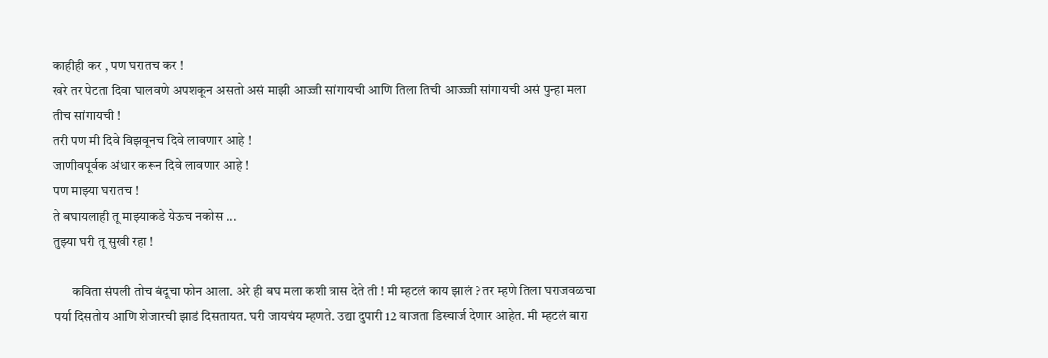काहीही कर , पण घरातच कर !
खरे तर पेटता दिवा घालवणे अपशकून असतो असं माझी आज्जी सांगायची आणि तिला तिची आज्ज्जी सांगायची असं पुन्हा मला तीच सांगायची !
तरी पण मी दिवे विझवूनच दिवे लावणार आहे !
जाणीवपूर्वक अंधार करून दिवे लावणार आहे !
पण माझ्या घरातच !
ते बघायलाही तू माझ्याकडे येऊच नकोस ...
तुझ्या घरी तू सुखी रहा !

       कविता संपली तोच बंदूचा फोन आला. अरे ही बघ मला कशी त्रास देते ती ! मी म्हटलं काय झालं ? तर म्हणे तिला घराजवळचा पर्या दिसतोय आणि शेजारची झाडं दिसतायत. घरी जायचंय म्हणते. उद्या दुपारी 12 वाजता डिस्चार्ज देणार आहेत. मी म्हटलं बारा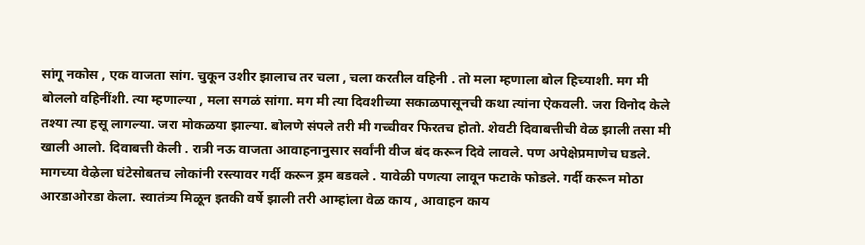सांगू नकोस , एक वाजता सांग. चुकून उशीर झालाच तर चला , चला करतील वहिनी . तो मला म्हणाला बोल हिच्याशी. मग मी बोललो वहिनींशी. त्या म्हणाल्या , मला सगळं सांगा. मग मी त्या दिवशीच्या सकाळपासूनची कथा त्यांना ऐकवली. जरा विनोद केले तश्या त्या हसू लागल्या. जरा मोकळया झाल्या. बोलणे संपले तरी मी गच्चीवर फिरतच होतो. शेवटी दिवाबत्तीची वेळ झाली तसा मी खाली आलो. दिवाबत्ती केली . रात्री नऊ वाजता आवाहनानुसार सर्वांनी वीज बंद करून दिवे लावले. पण अपेक्षेप्रमाणेच घडले. मागच्या वेऴेला घंटेसोबतच लोकांनी रस्त्यावर गर्दी करून ड्रम बडवले . यावेळी पणत्या लावून फटाके फोडले. गर्दी करून मोठा आरडाओरडा केला. स्वातंत्र्य मिळून इतकी वर्षे झाली तरी आम्हांला वेळ काय , आवाहन काय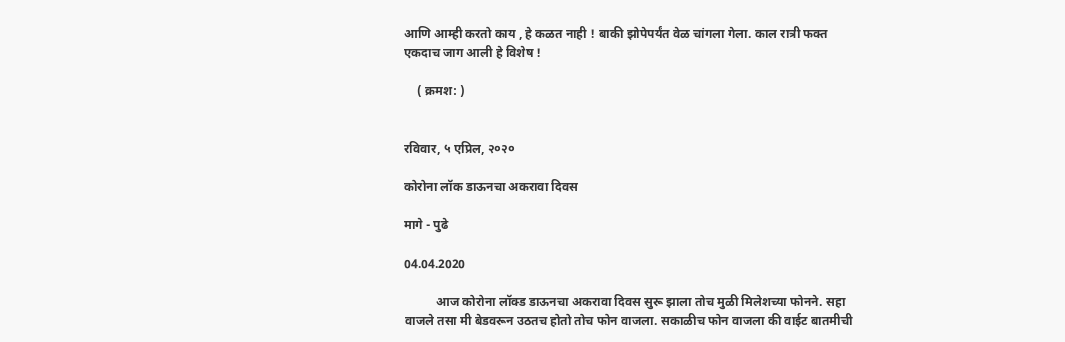आणि आम्ही करतो काय , हे कळत नाही ! बाकी झोपेपर्यंत वेळ चांगला गेला. काल रात्री फक्त एकदाच जाग आली हे विशेष !

    ( क्रमश: )


रविवार, ५ एप्रिल, २०२०

कोरोना लॉक डाऊनचा अकरावा दिवस

मागे - पुढे

04.04.2020

          आज कोरोना लॉक्ड डाऊनचा अकरावा दिवस सुरू झाला तोच मुळी मिलेशच्या फोनने. सहा वाजले तसा मी बेडवरून उठतच होतो तोच फोन वाजला. सकाळीच फोन वाजला की वाईट बातमीची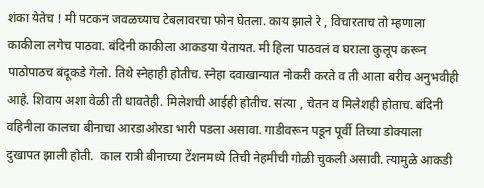शंका येतेच ! मी पटकन जवळच्याच टेबलावरचा फोन घेतला. काय झाले रे , विचारताच तो म्हणाला काकीला लगेच पाठवा. बंदिनी काकीला आकडया येतायत. मी हिला पाठवलं व घराला कुलूप करून पाठोपाठच बंदूकडे गेलो. तिथे स्नेहाही होतीच. स्नेहा दवाखान्यात नोकरी करते व ती आता बरीच अनुभवीही आहे. शिवाय अशा वेळी ती धावतेही. मिलेशची आईही होतीच. संत्या , चेतन व मिलेशही होताच. बंदिनी वहिनीला कालचा बीनाचा आरडाओरडा भारी पडला असावा. गाडीवरून पडून पूर्वी तिच्या डोक्याला दुखापत झाली होती.  काल रात्री बीनाच्या टेंशनमध्ये तिची नेहमीची गोळी चुकली असावी. त्यामुळे आकडी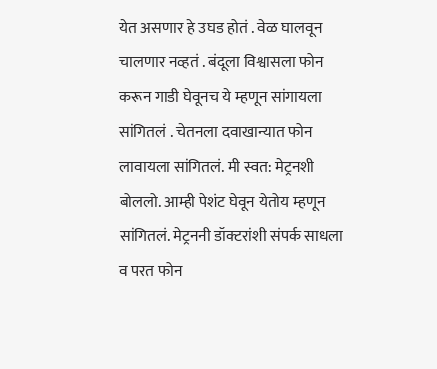येत असणार हे उघड होतं . वेळ घालवून चालणार नव्हतं . बंदूला विश्वासला फोन करून गाडी घेवूनच ये म्हणून सांगायला सांगितलं . चेतनला दवाखान्यात फोन लावायला सांगितलं. मी स्वत: मेट्रनशी बोललो. आम्ही पेशंट घेवून येतोय म्हणून सांगितलं. मेट्रननी डॉक्टरांशी संपर्क साधला व परत फोन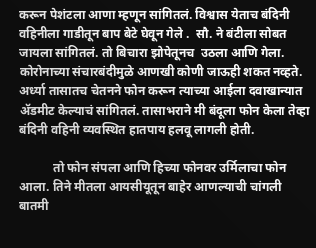करून पेशंटला आणा म्हणून सांगितलं. विश्वास येताच बंदिनी वहिनीला गाडीतून बाप बेटे घेवून गेले .  सौ. ने बंटीला सोबत जायला सांगितलं. तो बिचारा झोपेतूनच  उठला आणि गेला. कोरोनाच्या संचारबंदीमुळे आणखी कोणी जाऊही शकत नव्हते. अर्ध्या तासातच चेतनने फोन करून त्याच्या आईला दवाखान्यात ॲडमीट केल्याचं सांगितलं. तासाभराने मी बंदूला फोन केला तेव्हा बंदिनी वहिनी व्यवस्थित हातपाय हलवू लागली होती.

           तो फोन संपला आणि हिच्या फोनवर उर्मिलाचा फोन आला. तिने मीतला आयसीयूतून बाहेर आणल्याची चांगली बातमी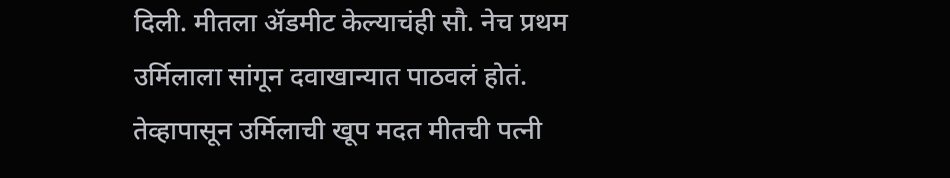दिली. मीतला ॲडमीट केल्याचंही सौ. नेच प्रथम उर्मिलाला सांगून दवाखान्यात पाठवलं होतं. तेव्हापासून उर्मिलाची खूप मदत मीतची पत्नी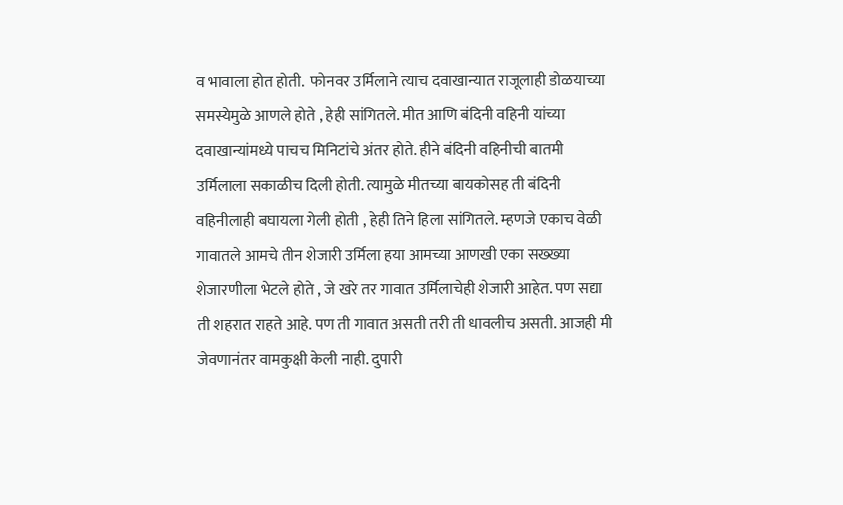व भावाला होत होती.  फोनवर उर्मिलाने त्याच दवाखान्यात राजूलाही डोळयाच्या समस्येमुळे आणले होते , हेही सांगितले. मीत आणि बंदिनी वहिनी यांच्या दवाखान्यांमध्ये पाचच मिनिटांचे अंतर होते. हीने बंदिनी वहिनीची बातमी उर्मिलाला सकाळीच दिली होती. त्यामुळे मीतच्या बायकोसह ती बंदिनी वहिनीलाही बघायला गेली होती , हेही तिने हिला सांगितले. म्हणजे एकाच वेळी गावातले आमचे तीन शेजारी उर्मिला हया आमच्या आणखी एका सख्ख्या शेजारणीला भेटले होते , जे खरे तर गावात उर्मिलाचेही शेजारी आहेत. पण सद्या ती शहरात राहते आहे. पण ती गावात असती तरी ती धावलीच असती. आजही मी जेवणानंतर वामकुक्षी केली नाही. दुपारी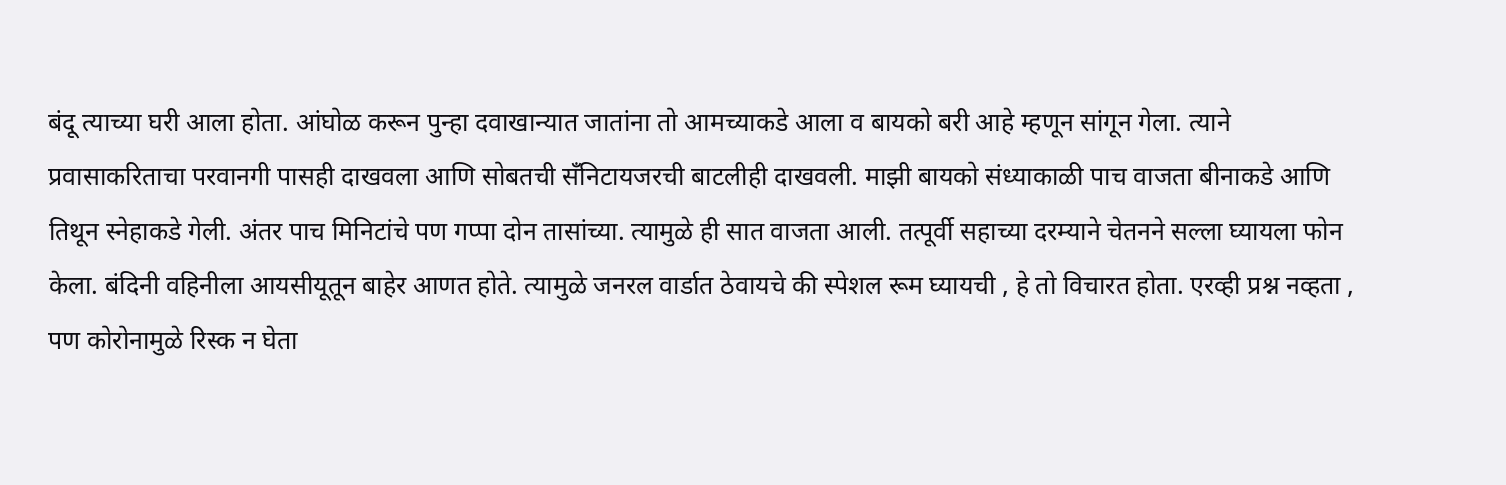बंदू त्याच्या घरी आला होता. आंघोळ करून पुन्हा दवाखान्यात जातांना तो आमच्याकडे आला व बायको बरी आहे म्हणून सांगून गेला. त्याने प्रवासाकरिताचा परवानगी पासही दाखवला आणि सोबतची सँनिटायजरची बाटलीही दाखवली. माझी बायको संध्याकाळी पाच वाजता बीनाकडे आणि तिथून स्नेहाकडे गेली. अंतर पाच मिनिटांचे पण गप्पा दोन तासांच्या. त्यामुळे ही सात वाजता आली. तत्पूर्वी सहाच्या दरम्याने चेतनने सल्ला घ्यायला फोन केला. बंदिनी वहिनीला आयसीयूतून बाहेर आणत होते. त्यामुळे जनरल वार्डात ठेवायचे की स्पेशल रूम घ्यायची , हे तो विचारत होता. एरव्ही प्रश्न नव्हता , पण कोरोनामुळे रिस्क न घेता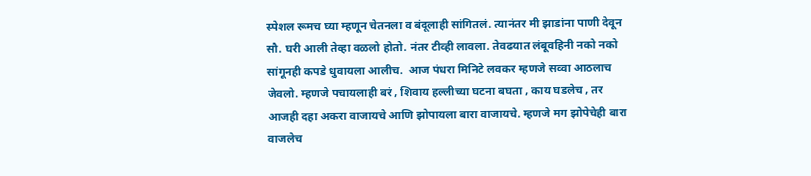स्पेशल रूमच घ्या म्हणून चेतनला व बंदूलाही सांगितलं. त्यानंतर मी झाडांना पाणी देवून सौ. घरी आली तेव्हा वळलो होतो. नंतर टीव्ही लावला. तेवढयात लंबूवहिनी नको नको सांगूनही कपडे धुवायला आलीच.  आज पंधरा मिनिटे लवकर म्हणजे सव्वा आठलाच जेवलो. म्हणजे पचायलाही बरं , शिवाय हल्लीच्या घटना बघता , काय घडलेच , तर आजही दहा अकरा वाजायचे आणि झोपायला बारा वाजायचे. म्हणजे मग झोपेचेही बारा वाजलेच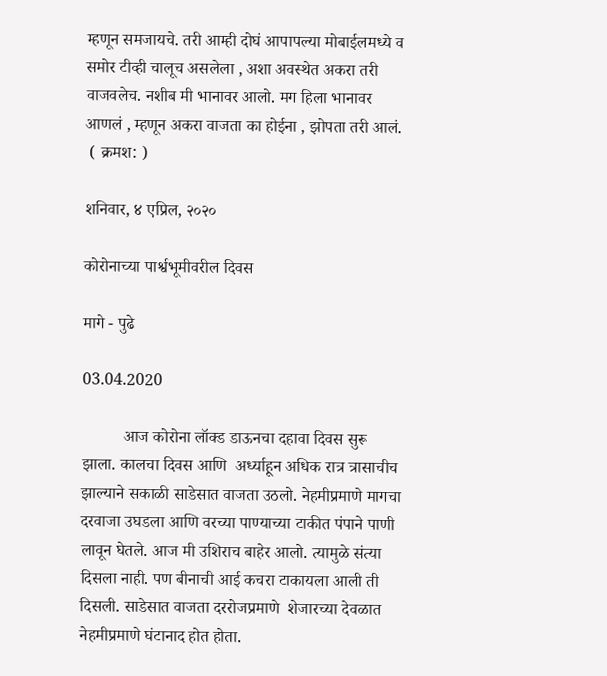म्हणून समजायचे. तरी आम्ही दोघं आपापल्या मोबाईलमध्ये व समोर टीव्ही चालूच असलेला , अशा अवस्थेत अकरा तरी वाजवलेच. नशीब मी भानावर आलो. मग हिला भानावर आणलं , म्हणून अकरा वाजता का होईना , झोपता तरी आलं.
 ( क्रमश: )

शनिवार, ४ एप्रिल, २०२०

कोरोनाच्या पार्श्वभूमीवरील दिवस

मागे - पुढे

03.04.2020

          आज कोरोना लॉक्ड डाऊनचा दहावा दिवस सुरू झाला. कालचा दिवस आणि  अर्ध्याहून अधिक रात्र त्रासाचीच झाल्याने सकाळी साडेसात वाजता उठलो. नेहमीप्रमाणे मागचा दरवाजा उघडला आणि वरच्या पाण्याच्या टाकीत पंपाने पाणी लावून घेतले. आज मी उशिराच बाहेर आलो. त्यामुळे संत्या दिसला नाही. पण बीनाची आई कचरा टाकायला आली ती दिसली. साडेसात वाजता दररोजप्रमाणे  शेजारच्या देवळात नेहमीप्रमाणे घंटानाद होत होता.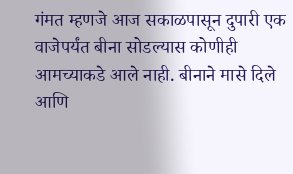गंमत म्हणजे आज सकाळपासून दुपारी एक वाजेपर्यंत बीना सोडल्यास कोणीही आमच्याकडे आले नाही. बीनाने मासे दिले आणि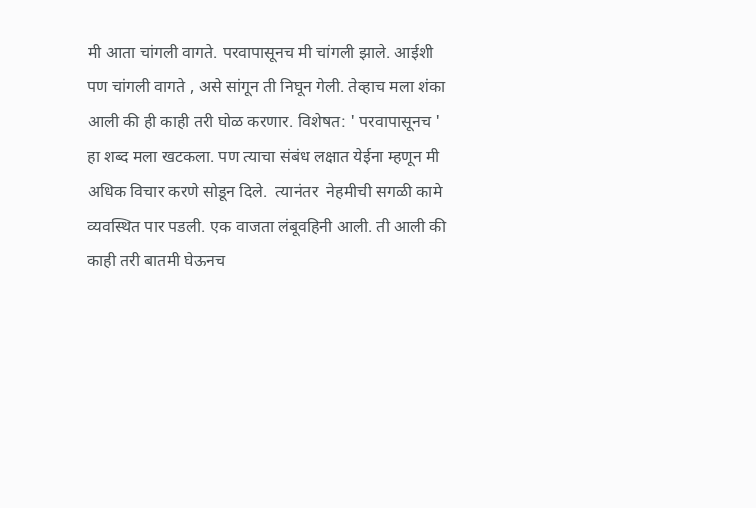मी आता चांगली वागते. परवापासूनच मी चांगली झाले. आईशी पण चांगली वागते , असे सांगून ती निघून गेली. तेव्हाच मला शंका आली की ही काही तरी घोळ करणार. विशेषत: ' परवापासूनच ' हा शब्द मला खटकला. पण त्याचा संबंध लक्षात येईना म्हणून मी अधिक विचार करणे सोडून दिले.  त्यानंतर  नेहमीची सगळी कामे व्यवस्थित पार पडली. एक वाजता लंबूवहिनी आली. ती आली की काही तरी बातमी घेऊनच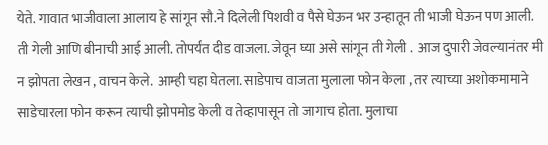येते. गावात भाजीवाला आलाय हे सांगून सौ.ने दिलेली पिशवी व पैसे घेऊन भर उन्हातून ती भाजी घेऊन पण आली. ती गेली आणि बीनाची आई आली. तोपर्यंत दीड वाजला. जेवून घ्या असे सांगून ती गेली .  आज दुपारी जेवल्यानंतर मी न झोपता लेखन , वाचन केले.  आम्ही चहा घेतला. साडेपाच वाजता मुलाला फोन केला , तर त्याच्या अशोकमामाने साडेचारला फोन करून त्याची झोपमोड केली व तेव्हापासून तो जागाच होता. मुलाचा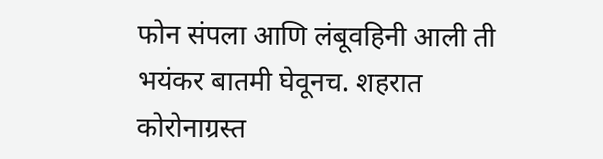फोन संपला आणि लंबूवहिनी आली ती भयंकर बातमी घेवूनच. शहरात कोरोनाग्रस्त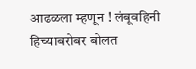आढळला म्हणून ! लंबूवहिनी हिच्याबरोबर बोलत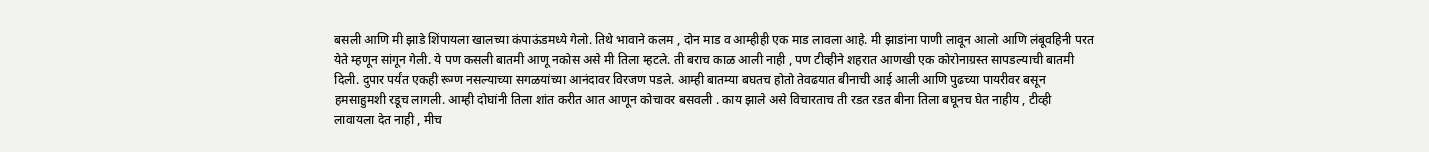बसली आणि मी झाडे शिंपायला खालच्या कंपाऊंडमध्ये गेलो. तिथे भावाने कलम , दोन माड व आम्हीही एक माड लावला आहे. मी झाडांना पाणी लावून आलो आणि लंबूवहिनी परत येते म्हणून सांगून गेली. ये पण कसली बातमी आणू नकोस असे मी तिला म्हटले. ती बराच काळ आली नाही , पण टीव्हीने शहरात आणखी एक कोरोनाग्रस्त सापडल्याची बातमी दिली. दुपार पर्यंत एकही रूग्ण नसल्याच्या सगळयांच्या आनंदावर विरजण पडले. आम्ही बातम्या बघतच होतो तेवढयात बीनाची आई आली आणि पुढच्या पायरीवर बसून हमसाहुमशी रडूच लागली. आम्ही दोघांनी तिला शांत करीत आत आणून कोचावर बसवली . काय झाले असे विचारताच ती रडत रडत बीना तिला बघूनच घेत नाहीय , टीव्ही लावायला देत नाही , मीच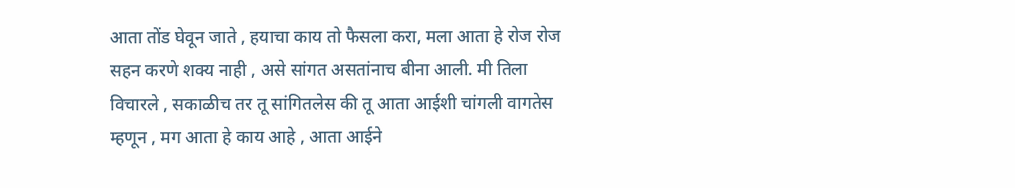आता तोंड घेवून जाते , हयाचा काय तो फैसला करा, मला आता हे रोज रोज सहन करणे शक्य नाही , असे सांगत असतांनाच बीना आली. मी तिला विचारले , सकाळीच तर तू सांगितलेस की तू आता आईशी चांगली वागतेस म्हणून , मग आता हे काय आहे , आता आईने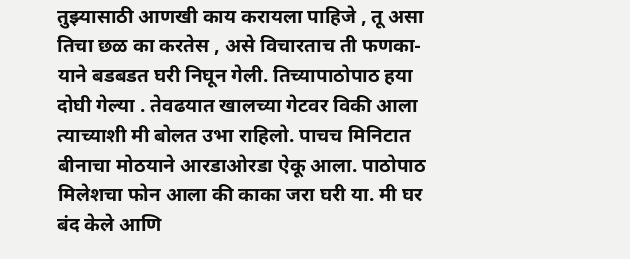तुझ्यासाठी आणखी काय करायला पाहिजे , तू असा तिचा छळ का करतेस , असे विचारताच ती फणका-याने बडबडत घरी निघून गेली. तिच्यापाठोपाठ हया दोघी गेल्या . तेवढयात खालच्या गेटवर विकी आला त्याच्याशी मी बोलत उभा राहिलो. पाचच मिनिटात बीनाचा मोठयाने आरडाओरडा ऐकू आला. पाठोपाठ मिलेशचा फोन आला की काका जरा घरी या. मी घर बंद केले आणि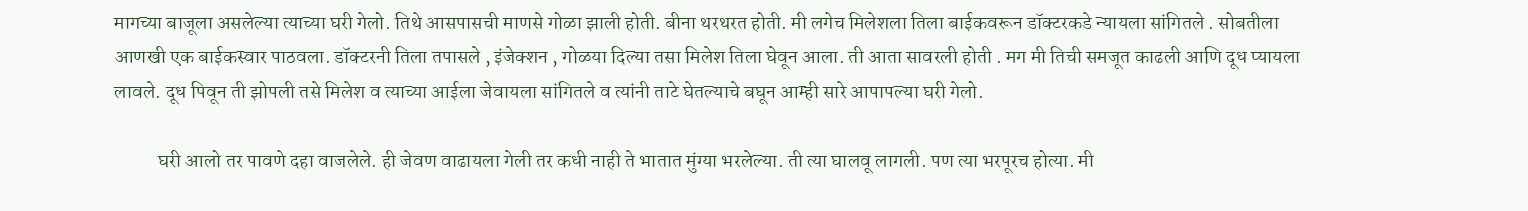मागच्या बाजूला असलेल्या त्याच्या घरी गेलो. तिथे आसपासची माणसे गोळा झाली होती. बीना थरथरत होती. मी लगेच मिलेशला तिला बाईकवरून डॉक्टरकडे न्यायला सांगितले . सोबतीला आणखी एक बाईकस्वार पाठवला. डॉक्टरनी तिला तपासले , इंजेक्शन , गोळया दिल्या तसा मिलेश तिला घेवून आला. ती आता सावरली होती . मग मी तिची समजूत काढली आणि दूध प्यायला लावले. दूध पिवून ती झोपली तसे मिलेश व त्याच्या आईला जेवायला सांगितले व त्यांनी ताटे घेतल्याचे बघून आम्ही सारे आपापल्या घरी गेलो.

           घरी आलो तर पावणे दहा वाजलेले. ही जेवण वाढायला गेली तर कधी नाही ते भातात मुंग्या भरलेल्या. ती त्या घालवू लागली. पण त्या भरपूरच होत्या. मी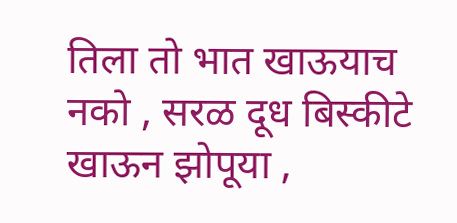तिला तो भात खाऊयाच नको , सरळ दूध बिस्कीटे खाऊन झोपूया ,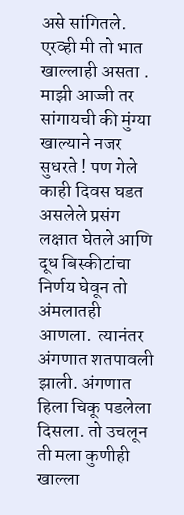असे सांगितले. एरव्ही मी तो भात खाल्लाही असता . माझी आज्जी तर सांगायची की मुंग्या खाल्याने नजर सुधरते ! पण गेले काही दिवस घडत असलेले प्रसंग लक्षात घेतले आणि दूध बिस्कीटांचा निर्णय घेवून तो अंमलातही आणला.  त्यानंतर अंगणात शतपावली झाली. अंगणात हिला चिकू पडलेला दिसला. तो उचलून ती मला कुणीही खाल्ला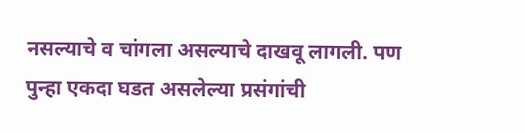नसल्याचे व चांगला असल्याचे दाखवू लागली. पण पुन्हा एकदा घडत असलेल्या प्रसंगांची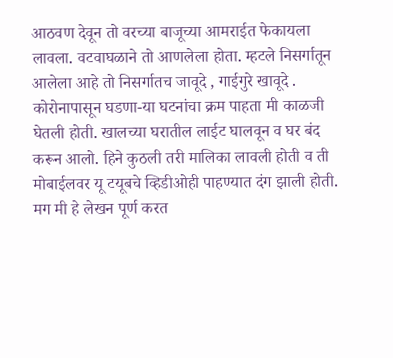आठवण देवून तो वरच्या बाजूच्या आमराईत फेकायला लावला. वटवाघळाने तो आणलेला होता. म्हटले निसर्गातून आलेला आहे तो निसर्गातच जावूदे , गाईगुरे खावूदे . कोरोनापासून घडणा-या घटनांचा क्रम पाहता मी काळजी घेतली होती. खालच्या घरातील लाईट घालवून व घर बंद करून आलो. हिने कुठली तरी मालिका लावली होती व ती मोबाईलवर यू टयूबचे व्हिडीओही पाहण्यात दंग झाली होती.  मग मी हे लेखन पूर्ण करत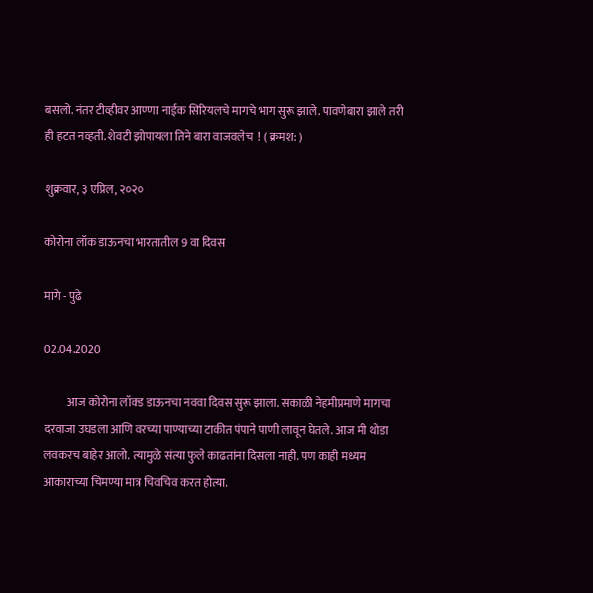बसलो. नंतर टीव्हीवर आण्णा नाईक सिरियलचे मागचे भाग सुरू झाले. पावणेबारा झाले तरी ही हटत नव्हती. शेवटी झोपायला तिने बारा वाजवलेच  ! ( क्रमश: )

शुक्रवार, ३ एप्रिल, २०२०

कोरोना लॉक डाऊनचा भारतातील 9 वा दिवस

मागे - पुढे

02.04.2020

          आज कोरोना लॉक्ड डाऊनचा नववा दिवस सुरू झाला. सकाळी नेहमीप्रमाणे मागचा दरवाजा उघडला आणि वरच्या पाण्याच्या टाकीत पंपाने पाणी लावून घेतले. आज मी थोडा लवकरच बाहेर आलो. त्यामुळे संत्या फुले काढतांना दिसला नाही. पण काही मध्यम आकाराच्या चिमण्या मात्र चिवचिव करत होत्या.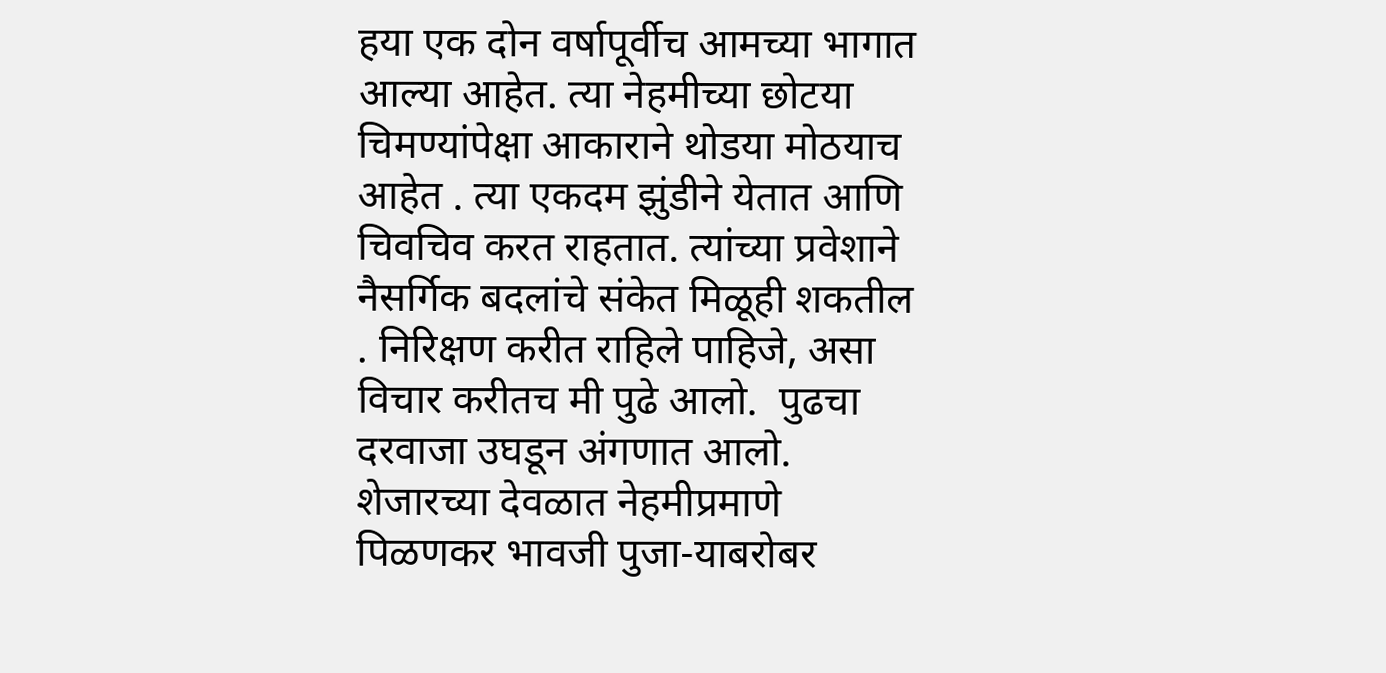हया एक दोन वर्षापूर्वीच आमच्या भागात आल्या आहेत. त्या नेहमीच्या छोटया चिमण्यांपेक्षा आकाराने थोडया मोठयाच आहेत . त्या एकदम झुंडीने येतात आणि चिवचिव करत राहतात. त्यांच्या प्रवेशाने नैसर्गिक बदलांचे संकेत मिळूही शकतील . निरिक्षण करीत राहिले पाहिजे, असा विचार करीतच मी पुढे आलो.  पुढचा दरवाजा उघडून अंगणात आलो. शेजारच्या देवळात नेहमीप्रमाणे पिळणकर भावजी पुजा-याबरोबर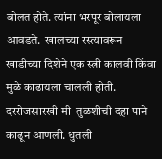बोलत होते. त्यांना भरपूर बोलायला आवडते.  खालच्या रस्त्यावरून खाडीच्या दिशेने एक स्त्री कालवी किंवा मुळे काढायला चालली होती.  दररोजसारखी मी  तुळशीची दहा पाने काढून आणली. धुतली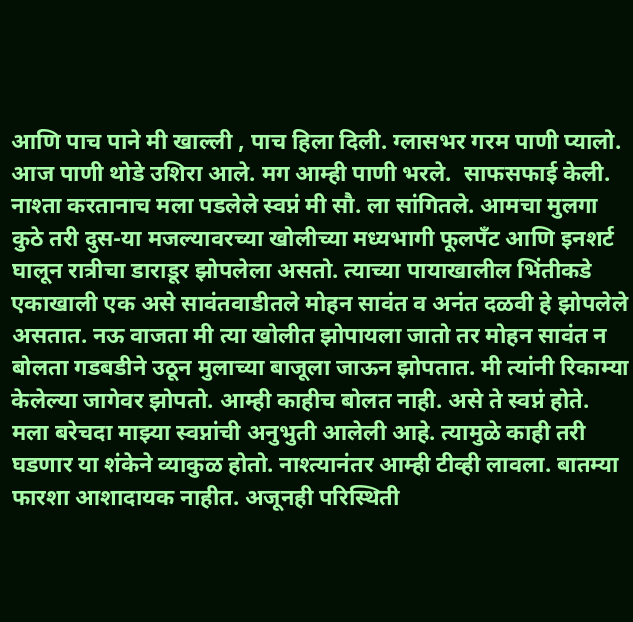आणि पाच पाने मी खाल्ली , पाच हिला दिली. ग्लासभर गरम पाणी प्यालो.  आज पाणी थोडे उशिरा आले. मग आम्ही पाणी भरले.  साफसफाई केली. नाश्ता करतानाच मला पडलेले स्वप्नं मी सौ. ला सांगितले. आमचा मुलगा कुठे तरी दुस-या मजल्यावरच्या खोलीच्या मध्यभागी फूलपँट आणि इनशर्ट घालून रात्रीचा डाराडूर झोपलेला असतो. त्याच्या पायाखालील भिंतीकडे एकाखाली एक असे सावंतवाडीतले मोहन सावंत व अनंत दळवी हे झोपलेले असतात. नऊ वाजता मी त्या खोलीत झोपायला जातो तर मोहन सावंत न बोलता गडबडीने उठून मुलाच्या बाजूला जाऊन झोपतात. मी त्यांनी रिकाम्या केलेल्या जागेवर झोपतो. आम्ही काहीच बोलत नाही. असे ते स्वप्नं होते. मला बरेचदा माझ्या स्वप्नांची अनुभुती आलेली आहे. त्यामुळे काही तरी घडणार या शंकेने व्याकुळ होतो. नाश्त्यानंतर आम्ही टीव्ही लावला. बातम्या फारशा आशादायक नाहीत. अजूनही परिस्थिती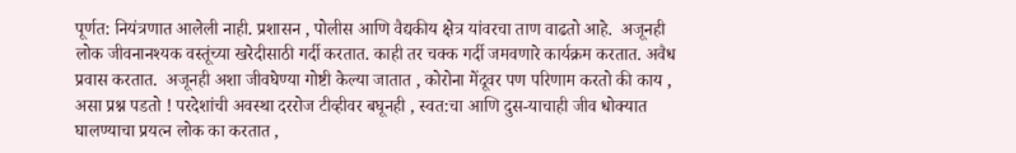पूर्णत: नियंत्रणात आलेली नाही. प्रशासन , पोलीस आणि वैद्यकीय क्षेत्र यांवरचा ताण वाढतो आहे.  अजूनही लोक जीवनानश्यक वस्तूंच्या खरेदीसाठी गर्दी करतात. काही तर चक्क गर्दी जमवणारे कार्यक्रम करतात. अवैध प्रवास करतात.  अजूनही अशा जीवघेण्या गोष्टी केल्या जातात , कोरोना मेंदूवर पण परिणाम करतो की काय , असा प्रश्न पडतो ! परदेशांची अवस्था दररोज टीव्हीवर बघूनही , स्वत:चा आणि दुस-याचाही जीव धोक्यात घालण्याचा प्रयत्न लोक का करतात ,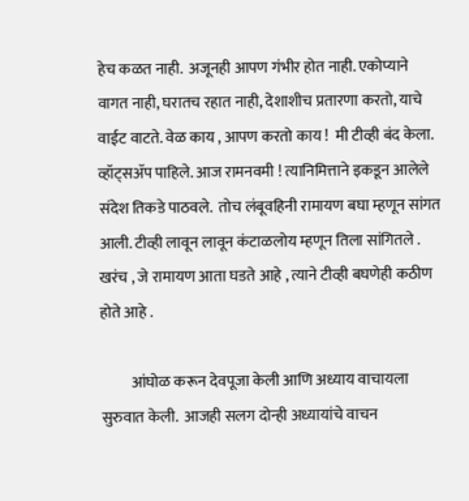हेच कळत नाही.  अजूनही आपण गंभीर होत नाही. एकोप्याने वागत नाही, घरातच रहात नाही, देशाशीच प्रतारणा करतो, याचे वाईट वाटते. वेळ काय , आपण करतो काय !  मी टीव्ही बंद केला. व्हॉट्सॲप पाहिले. आज रामनवमी ! त्यानिमित्ताने इकडून आलेले संदेश तिकडे पाठवले.  तोच लंबूवहिनी रामायण बघा म्हणून सांगत आली. टीव्ही लावून लावून कंटाळलोय म्हणून तिला सांगितले . खरंच , जे रामायण आता घडते आहे , त्याने टीव्ही बघणेही कठीण होते आहे .

          आंघोळ करून देवपूजा केली आणि अध्याय वाचायला सुरुवात केली.  आजही सलग दोन्ही अध्यायांचे वाचन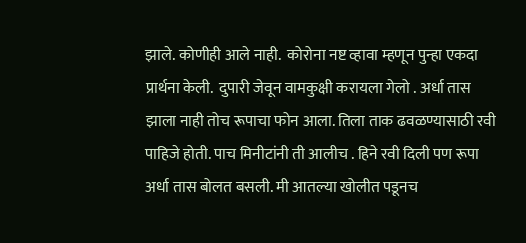झाले. कोणीही आले नाही.  कोरोना नष्ट व्हावा म्हणून पुन्हा एकदा  प्रार्थना केली.  दुपारी जेवून वामकुक्षी करायला गेलो . अर्धा तास झाला नाही तोच रूपाचा फोन आला. तिला ताक ढवळण्यासाठी रवी पाहिजे होती. पाच मिनीटांनी ती आलीच . हिने रवी दिली पण रूपा अर्धा तास बोलत बसली. मी आतल्या खोलीत पडूनच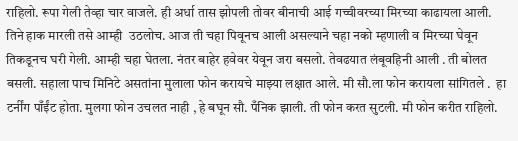राहिलो. रूपा गेली तेव्हा चार वाजले. ही अर्धा तास झोपली तोवर बीनाची आई गच्चीवरच्या मिरच्या काढायला आली. तिने हाक मारली तसे आम्ही  उठलोच. आज ती चहा पिवूनच आली असल्याने चहा नको म्हणाली व मिरच्या घेवून तिकडूनच घरी गेली. आम्ही चहा घेतला. नंतर बाहेर हवेवर येवून जरा बसलो. तेवढयात लंबूवहिनी आली . ती बोलत बसली. सहाला पाच मिनिटे असतांना मुलाला फोन करायचे माझ्या लक्षात आले. मी सौ.ला फोन करायला सांगितले .  हा टर्नींग पाँईंट होता. मुलगा फोन उचलत नाही , हे बघून सौ. पँनिक झाली. ती फोन करत सुटली. मी फोन करीत राहिलो.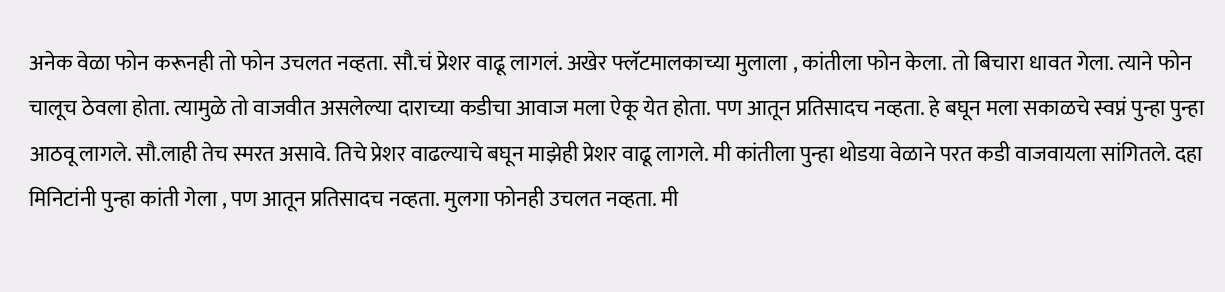अनेक वेळा फोन करूनही तो फोन उचलत नव्हता. सौ.चं प्रेशर वाढू लागलं. अखेर फ्लॅटमालकाच्या मुलाला , कांतीला फोन केला. तो बिचारा धावत गेला. त्याने फोन चालूच ठेवला होता. त्यामुळे तो वाजवीत असलेल्या दाराच्या कडीचा आवाज मला ऐकू येत होता. पण आतून प्रतिसादच नव्हता. हे बघून मला सकाळचे स्वप्नं पुन्हा पुन्हा आठवू लागले. सौ.लाही तेच स्मरत असावे. तिचे प्रेशर वाढल्याचे बघून माझेही प्रेशर वाढू लागले. मी कांतीला पुन्हा थोडया वेळाने परत कडी वाजवायला सांगितले. दहा मिनिटांनी पुन्हा कांती गेला , पण आतून प्रतिसादच नव्हता. मुलगा फोनही उचलत नव्हता. मी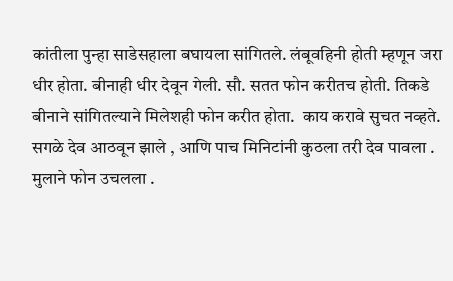कांतीला पुन्हा साडेसहाला बघायला सांगितले. लंबूवहिनी होती म्हणून जरा धीर होता. बीनाही धीर देवून गेली. सौ. सतत फोन करीतच होती. तिकडे बीनाने सांगितल्याने मिलेशही फोन करीत होता.  काय करावे सुचत नव्हते. सगळे देव आठवून झाले , आणि पाच मिनिटांनी कुठला तरी देव पावला . मुलाने फोन उचलला .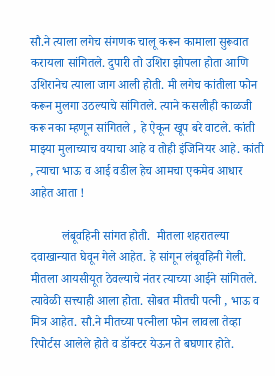सौ.ने त्याला लगेच संगणक चालू करून कामाला सुरूवात करायला सांगितले. दुपारी तो उशिरा झोपला होता आणि उशिरानेच त्याला जाग आली होती. मी लगेच कांतीला फोन करून मुलगा उठल्याचे सांगितले. त्याने कसलीही काळजी करू नका म्हणून सांगितले , हे ऐकून खूप बरे वाटले. कांती माझ्या मुलाच्याच वयाचा आहे व तोही इंजिनियर आहे. कांती , त्याचा भाऊ व आई वडील हेच आमचा एकमेव आधार आहेत आता !

          लंबूवहिनी सांगत होती.  मीतला शहरातल्या दवाखान्यात घेवून गेले आहेत. हे सांगून लंबूवहिनी गेली. मीतला आयसीयूत ठेवल्याचे नंतर त्याच्या आईने सांगितले. त्यावेळी सत्त्याही आला होता. सोबत मीतची पत्नी , भाऊ व मित्र आहेत. सौ.ने मीतच्या पत्नीला फोन लावला तेव्हा रिपोर्टस आलेले होते व डॉक्टर येऊन ते बघणार होते.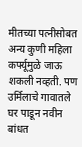मीतच्या पत्नीसोबत अन्य कुणी महिला कर्फ्यूमुळे जाऊ शकली नव्हती. पण उर्मिलाचे गावातले घर पाडून नवीन बांधत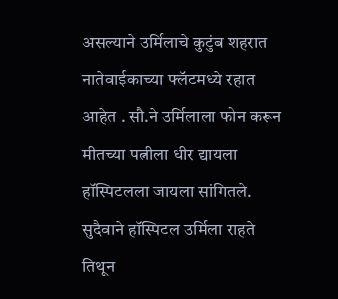असल्याने उर्मिलाचे कुटुंब शहरात नातेवाईकाच्या फ्लॅटमध्ये रहात आहेत . सौ.ने उर्मिलाला फोन करून मीतच्या पत्नीला धीर द्यायला हॉस्पिटलला जायला सांगितले. सुदैवाने हॉस्पिटल उर्मिला राहते तिथून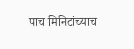पाच मिनिटांच्याच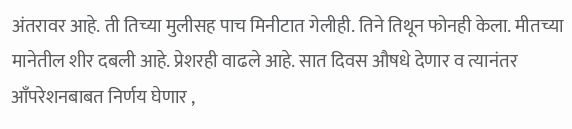अंतरावर आहे. ती तिच्या मुलीसह पाच मिनीटात गेलीही. तिने तिथून फोनही केला. मीतच्या मानेतील शीर दबली आहे. प्रेशरही वाढले आहे. सात दिवस औषधे देणार व त्यानंतर आँपरेशनबाबत निर्णय घेणार ,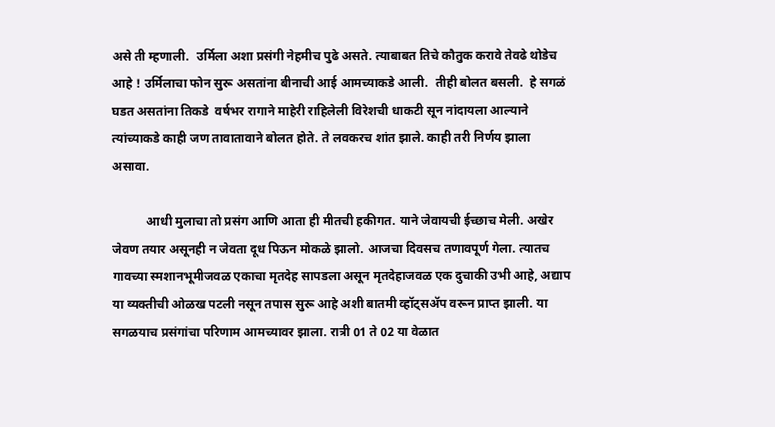असे ती म्हणाली.  उर्मिला अशा प्रसंगी नेहमीच पुढे असते. त्याबाबत तिचे कौतुक करावे तेवढे थोडेच आहे ! उर्मिलाचा फोन सुरू असतांना बीनाची आई आमच्याकडे आली.  तीही बोलत बसली.  हे सगळं घडत असतांना तिकडे  वर्षभर रागाने माहेरी राहिलेली विरेशची धाकटी सून नांदायला आल्याने त्यांच्याकडे काही जण तावातावाने बोलत होते. ते लवकरच शांत झाले. काही तरी निर्णय झाला असावा.

           आधी मुलाचा तो प्रसंग आणि आता ही मीतची हकीगत. याने जेवायची ईच्छाच मेली. अखेर जेवण तयार असूनही न जेवता दूध पिऊन मोकळे झालो. आजचा दिवसच तणावपूर्ण गेला. त्यातच गावच्या स्मशानभूमीजवळ एकाचा मृतदेह सापडला असून मृतदेहाजवळ एक दुचाकी उभी आहे, अद्याप या व्यक्तीची ओळख पटली नसून तपास सुरू आहे अशी बातमी व्हॉट्सॲप वरून प्राप्त झाली. या सगळयाच प्रसंगांचा परिणाम आमच्यावर झाला. रात्री 01 ते 02 या वेळात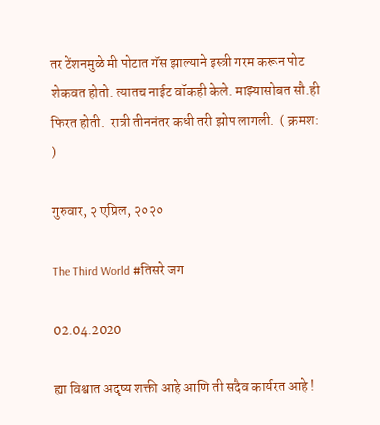तर टेंशनमुळे मी पोटात गॅस झाल्याने इस्त्री गरम करून पोट शेकवत होतो. त्यातच नाईट वॉकही केले. माझ्यासोबत सौ.ही फिरत होती.  रात्री तीननंतर कधी तरी झोप लागली.  ( क्रमश: )

गुरुवार, २ एप्रिल, २०२०

The Third World #तिसरे जग

02.04.2020

ह्या विश्वात अदृष्य शक्ती आहे आणि ती सदैव कार्यरत आहे !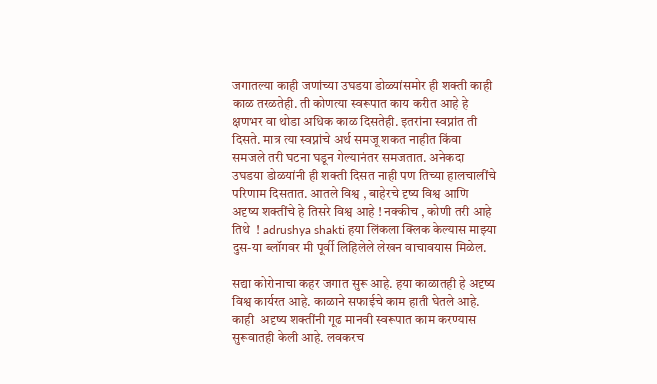जगातल्या काही जणांच्या उघडया डोळ्यांसमोर ही शक्ती काही काळ तरळतेही. ती कोणत्या स्वरूपात काय करीत आहे हे क्षणभर वा थोडा अधिक काळ दिसतेही. इतरांना स्वप्नांत ती दिसते. मात्र त्या स्वप्नांचे अर्थ समजू शकत नाहीत किंवा समजले तरी घटना घडून गेल्यानंतर समजतात. अनेकदा  उघडया डोळयांनी ही शक्ती दिसत नाही पण तिच्या हालचालींचे परिणाम दिसतात. आतले विश्व , बाहेरचे दृष्य विश्व आणि अदृष्य शक्तींचे हे तिसरे विश्व आहे ! नक्कीच , कोणी तरी आहे तिथे  ! adrushya shakti हया लिंकला क्लिक केल्यास माझ्या दुस-या ब्लॉगवर मी पूर्वी लिहिलेले लेखन वाचावयास मिळेल.

सद्या कोरोनाचा कहर जगात सुरू आहे. हया काळातही हे अदृष्य विश्व कार्यरत आहे. काळाने सफाईचे काम हाती घेतले आहे. काही  अदृष्य शक्तींनी गूढ मानवी स्वरूपात काम करण्यास सुरूवातही केली आहे. लवकरच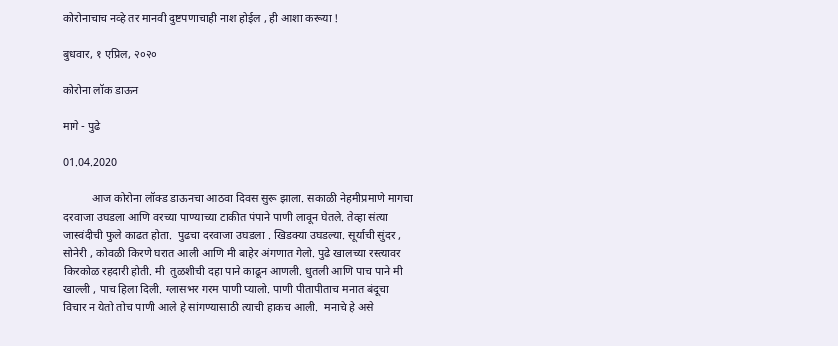कोरोनाचाच नव्हे तर मानवी दुष्टपणाचाही नाश होईल , ही आशा करूया !

बुधवार, १ एप्रिल, २०२०

कोरोना लॉक डाऊन

मागे - पुढे

01.04.2020

          आज कोरोना लॉक्ड डाऊनचा आठवा दिवस सुरू झाला. सकाळी नेहमीप्रमाणे मागचा दरवाजा उघडला आणि वरच्या पाण्याच्या टाकीत पंपाने पाणी लावून घेतले. तेव्हा संत्या जास्वंदीची फुले काढत होता.  पुढचा दरवाजा उघडला . खिडक्या उघडल्या. सूर्याची सुंदर , सोनेरी , कोवळी किरणे घरात आली आणि मी बाहेर अंगणात गेलो. पुढे खालच्या रस्त्यावर किरकोळ रहदारी होती. मी  तुळशीची दहा पाने काढून आणली. धुतली आणि पाच पाने मी खाल्ली , पाच हिला दिली. ग्लासभर गरम पाणी प्यालो. पाणी पीतापीताच मनात बंदूचा विचार न येतो तोच पाणी आले हे सांगण्यासाठी त्याची हाकच आली.  मनाचे हे असे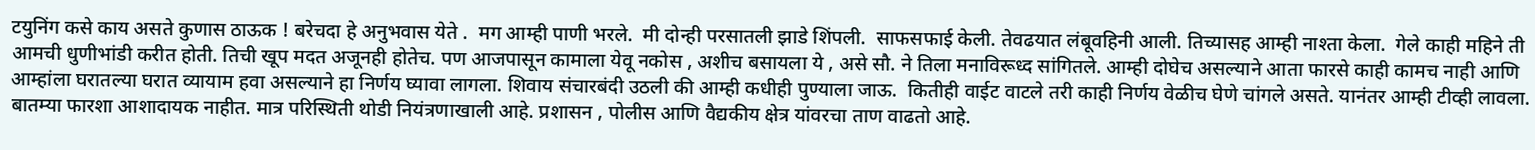टयुनिंग कसे काय असते कुणास ठाऊक ! बरेचदा हे अनुभवास येते .  मग आम्ही पाणी भरले.  मी दोन्ही परसातली झाडे शिंपली.  साफसफाई केली. तेवढयात लंबूवहिनी आली. तिच्यासह आम्ही नाश्ता केला.  गेले काही महिने ती आमची धुणीभांडी करीत होती. तिची खूप मदत अजूनही होतेच. पण आजपासून कामाला येवू नकोस , अशीच बसायला ये , असे सौ. ने तिला मनाविरूध्द सांगितले. आम्ही दोघेच असल्याने आता फारसे काही कामच नाही आणि आम्हांला घरातल्या घरात व्यायाम हवा असल्याने हा निर्णय घ्यावा लागला. शिवाय संचारबंदी उठली की आम्ही कधीही पुण्याला जाऊ.  कितीही वाईट वाटले तरी काही निर्णय वेळीच घेणे चांगले असते. यानंतर आम्ही टीव्ही लावला. बातम्या फारशा आशादायक नाहीत. मात्र परिस्थिती थोडी नियंत्रणाखाली आहे. प्रशासन , पोलीस आणि वैद्यकीय क्षेत्र यांवरचा ताण वाढतो आहे.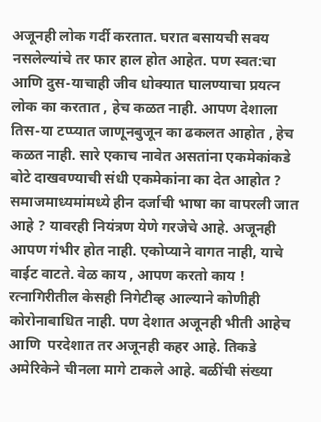अजूनही लोक गर्दी करतात. घरात बसायची सवय नसलेल्यांचे तर फार हाल होत आहेत. पण स्वत:चा आणि दुस-याचाही जीव धोक्यात घालण्याचा प्रयत्न लोक का करतात , हेच कळत नाही. आपण देशाला  तिस-या टप्प्यात जाणूनबुजून का ढकलत आहोत , हेच कळत नाही. सारे एकाच नावेत असतांना एकमेकांकडे बोटे दाखवण्याची संधी एकमेकांना का देत आहोत ?  समाजमाध्यमांमध्ये हीन दर्जाची भाषा का वापरली जात आहे ? यावरही नियंत्रण येणे गरजेचे आहे. अजूनही आपण गंभीर होत नाही. एकोप्याने वागत नाही, याचे वाईट वाटते. वेळ काय , आपण करतो काय ! रत्नागिरीतील केसही निगेटीव्ह आल्याने कोणीही कोरोनाबाधित नाही. पण देशात अजूनही भीती आहेच आणि  परदेशात तर अजूनही कहर आहे. तिकडे अमेरिकेने चीनला मागे टाकले आहे. बळींची संख्या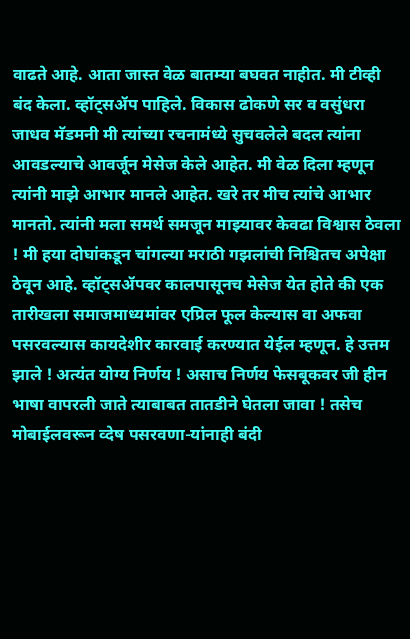वाढते आहे. आता जास्त वेळ बातम्या बघवत नाहीत. मी टीव्ही बंद केला. व्हॉट्सॲप पाहिले. विकास ढोकणे सर व वसुंधरा जाधव मॅडमनी मी त्यांच्या रचनामंध्ये सुचवलेले बदल त्यांना आवडल्याचे आवर्जून मेसेज केले आहेत. मी वेळ दिला म्हणून  त्यांनी माझे आभार मानले आहेत. खरे तर मीच त्यांचे आभार मानतो. त्यांनी मला समर्थ समजून माझ्यावर केवढा विश्वास ठेवला ! मी हया दोघांकडून चांगल्या मराठी गझलांची निश्चितच अपेक्षा ठेवून आहे. व्हॉट्सॲपवर कालपासूनच मेसेज येत होते की एक तारीखला समाजमाध्यमांवर एप्रिल फूल केल्यास वा अफवा पसरवल्यास कायदेशीर कारवाई करण्यात येईल म्हणून. हे उत्तम झाले ! अत्यंत योग्य निर्णय ! असाच निर्णय फेसबूकवर जी हीन भाषा वापरली जाते त्याबाबत तातडीने घेतला जावा ! तसेच मोबाईलवरून व्देष पसरवणा-यांनाही बंदी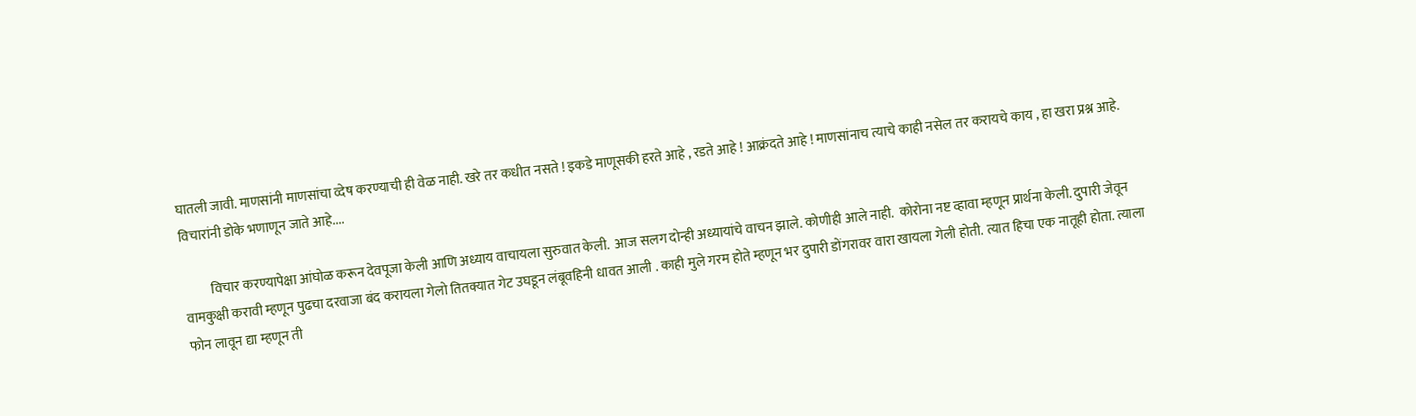घातली जावी. माणसांनी माणसांचा व्देष करण्याची ही वेळ नाही. खरे तर कधीत नसते ! इकडे माणूसकी हरते आहे , रडते आहे ! आक्रंदते आहे ! माणसांनाच त्याचे काही नसेल तर करायचे काय , हा खरा प्रश्न आहे. विचारांनी डोके भणाणून जाते आहे....

          विचार करण्यापेक्षा आंघोळ करून देवपूजा केली आणि अध्याय वाचायला सुरुवात केली.  आज सलग दोन्ही अध्यायांचे वाचन झाले. कोणीही आले नाही.  कोरोना नष्ट व्हावा म्हणून प्रार्थना केली. दुपारी जेवून वामकुक्षी करावी म्हणून पुढचा दरवाजा बंद करायला गेलो तितक्यात गेट उघडून लंबूवहिनी धावत आली . काही मुले गरम होते म्हणून भर दुपारी डोंगरावर वारा खायला गेली होती. त्यात हिचा एक नातूही होता. त्याला फोन लावून द्या म्हणून ती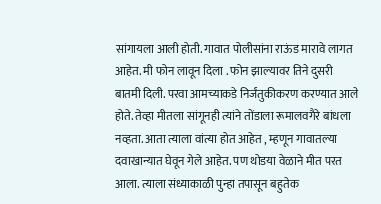सांगायला आली होती. गावात पोलीसांना राऊंड मारावे लागत आहेत. मी फोन लावून दिला . फोन झाल्यावर तिने दुसरी बातमी दिली. परवा आमच्याकडे निर्जंतुकीकरण करण्यात आले होते. तेव्हा मीतला सांगूनही त्यांने तोंडाला रूमालवगैरे बांधला नव्हता. आता त्याला वांत्या होत आहेत , म्हणून गावातल्या दवाखान्यात घेवून गेले आहेत. पण थोडया वेळाने मीत परत आला. त्याला संध्याकाळी पुन्हा तपासून बहुतेक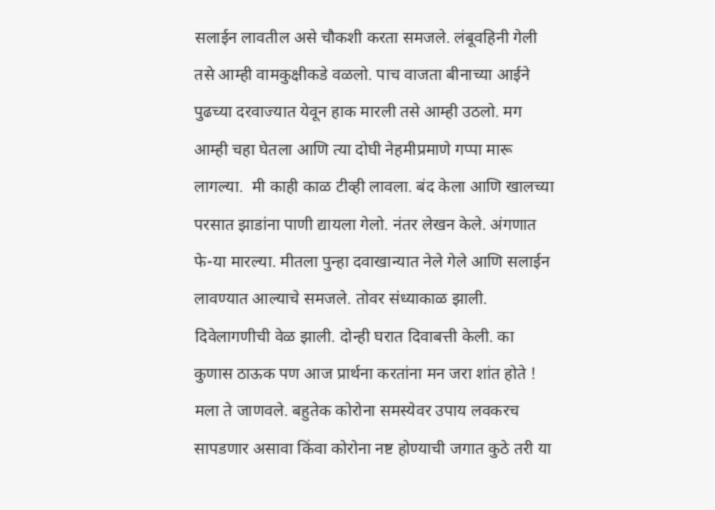सलाईन लावतील असे चौकशी करता समजले. लंबूवहिनी गेली तसे आम्ही वामकुक्षीकडे वळलो. पाच वाजता बीनाच्या आईने पुढच्या दरवाज्यात येवून हाक मारली तसे आम्ही उठलो. मग आम्ही चहा घेतला आणि त्या दोघी नेहमीप्रमाणे गप्पा मारू लागल्या.  मी काही काळ टीव्ही लावला. बंद केला आणि खालच्या परसात झाडांना पाणी द्यायला गेलो. नंतर लेखन केले. अंगणात फे-या मारल्या. मीतला पुन्हा दवाखान्यात नेले गेले आणि सलाईन लावण्यात आल्याचे समजले. तोवर संध्याकाळ झाली. दिवेलागणीची वेळ झाली. दोन्ही घरात दिवाबत्ती केली. का कुणास ठाऊक पण आज प्रार्थना करतांना मन जरा शांत होते ! मला ते जाणवले. बहुतेक कोरोना समस्येवर उपाय लवकरच सापडणार असावा किंवा कोरोना नष्ट होण्याची जगात कुठे तरी या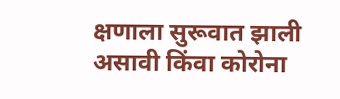क्षणाला सुरूवात झाली असावी किंवा कोरोना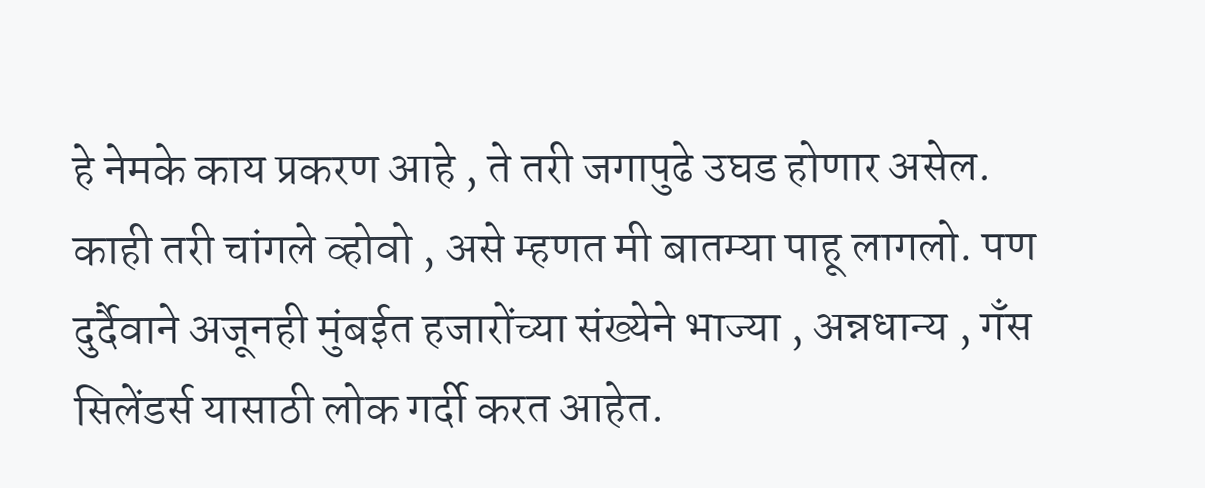हे नेमके काय प्रकरण आहे , ते तरी जगापुढे उघड होणार असेल. काही तरी चांगले व्होवो , असे म्हणत मी बातम्या पाहू लागलो. पण दुर्दैवाने अजूनही मुंबईत हजारोंच्या संख्येने भाज्या , अन्नधान्य , गँस सिलेंडर्स यासाठी लोक गर्दी करत आहेत.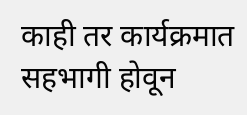काही तर कार्यक्रमात सहभागी होवून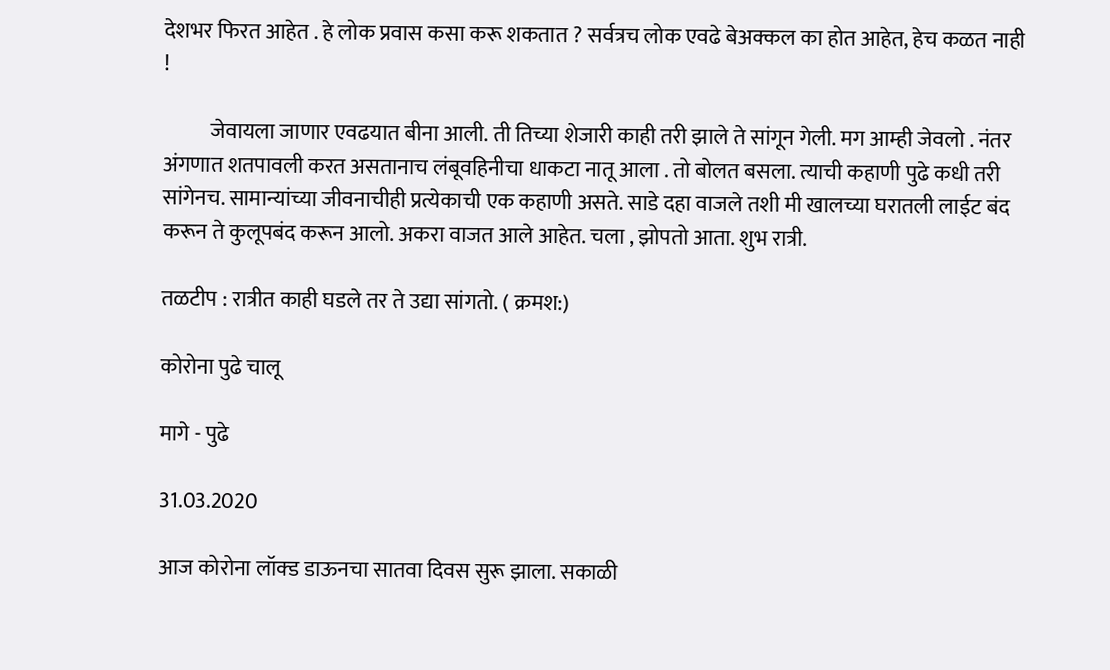देशभर फिरत आहेत . हे लोक प्रवास कसा करू शकतात ? सर्वत्रच लोक एवढे बेअक्कल का होत आहेत, हेच कळत नाही !

           जेवायला जाणार एवढयात बीना आली. ती तिच्या शेजारी काही तरी झाले ते सांगून गेली. मग आम्ही जेवलो . नंतर अंगणात शतपावली करत असतानाच लंबूवहिनीचा धाकटा नातू आला . तो बोलत बसला. त्याची कहाणी पुढे कधी तरी सांगेनच. सामान्यांच्या जीवनाचीही प्रत्येकाची एक कहाणी असते. साडे दहा वाजले तशी मी खालच्या घरातली लाईट बंद करून ते कुलूपबंद करून आलो. अकरा वाजत आले आहेत. चला , झोपतो आता. शुभ रात्री.

तळटीप : रात्रीत काही घडले तर ते उद्या सांगतो. ( क्रमश:)

कोरोना पुढे चालू

मागे - पुढे

31.03.2020

आज कोरोना लॉक्ड डाऊनचा सातवा दिवस सुरू झाला. सकाळी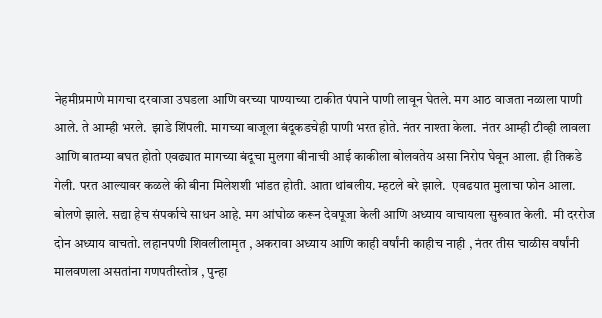नेहमीप्रमाणे मागचा दरवाजा उघडला आणि वरच्या पाण्याच्या टाकीत पंपाने पाणी लावून घेतले. मग आठ वाजता नळाला पाणी आले. ते आम्ही भरले.  झाडे शिंपली. मागच्या बाजूला बंदूकडचेही पाणी भरत होते. नंतर नाश्ता केला.  नंतर आम्ही टीव्ही लावला आणि बातम्या बघत होतो एवढ्यात मागच्या बंदूचा मुलगा बीनाची आई काकीला बोलवतेय असा निरोप घेवून आला. ही तिकडे गेली. परत आल्यावर कळले की बीना मिलेशशी भांडत होती. आता थांबलीय. म्हटले बरे झाले.  एवढयात मुलाचा फोन आला. बोलणे झाले. सद्या हेच संपर्काचे साधन आहे. मग आंघोळ करून देवपूजा केली आणि अध्याय वाचायला सुरुवात केली.  मी दररोज दोन अध्याय वाचतो. लहानपणी शिवलीलामृत , अकरावा अध्याय आणि काही वर्षांनी काहीच नाही , नंतर तीस चाळीस वर्षांनी मालवणला असतांना गणपतीस्तोत्र , पुन्हा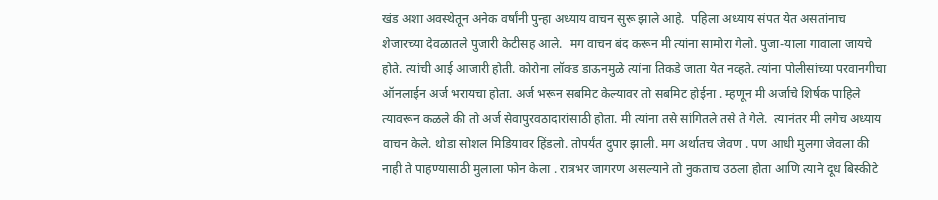खंड अशा अवस्थेतून अनेक वर्षांनी पुन्हा अध्याय वाचन सुरू झाले आहे.  पहिला अध्याय संपत येत असतांनाच शेजारच्या देवळातले पुजारी केटीसह आले.  मग वाचन बंद करून मी त्यांना सामोरा गेलो. पुजा-याला गावाला जायचे होते. त्यांची आई आजारी होती. कोरोना लॉक्ड डाऊनमुळे त्यांना तिकडे जाता येत नव्हते. त्यांना पोलीसांच्या परवानगीचा ऑनलाईन अर्ज भरायचा होता. अर्ज भरून सबमिट केल्यावर तो सबमिट होईना . म्हणून मी अर्जाचे शिर्षक पाहिले त्यावरून कळले की तो अर्ज सेवापुरवठादारांसाठी होता. मी त्यांना तसे सांगितले तसे ते गेले.  त्यानंतर मी लगेच अध्याय वाचन केले. थोडा सोशल मिडियावर हिंडलो. तोपर्यंत दुपार झाली. मग अर्थातच जेवण . पण आधी मुलगा जेवला की नाही ते पाहण्यासाठी मुलाला फोन केला . रात्रभर जागरण असल्याने तो नुकताच उठला होता आणि त्याने दूध बिस्कीटे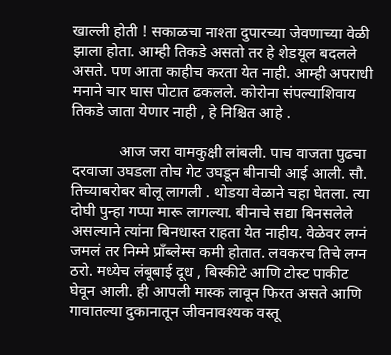खाल्ली होती ! सकाळचा नाश्ता दुपारच्या जेवणाच्या वेळी झाला होता. आम्ही तिकडे असतो तर हे शेडयूल बदलले असते. पण आता काहीच करता येत नाही. आम्ही अपराधी मनाने चार घास पोटात ढकलले. कोरोना संपल्याशिवाय तिकडे जाता येणार नाही , हे निश्चित आहे .

            आज जरा वामकुक्षी लांबली. पाच वाजता पुढचा दरवाजा उघडला तोच गेट उघडून बीनाची आई आली. सौ. तिच्याबरोबर बोलू लागली . थोडया वेळाने चहा घेतला. त्या दोघी पुन्हा गप्पा मारू लागल्या. बीनाचे सद्या बिनसलेले असल्याने त्यांना बिनधास्त राहता येत नाहीय. वेळेवर लग्नं जमलं तर निम्मे प्राँब्लेम्स कमी होतात. लवकरच तिचे लग्न ठरो. मध्येच लंबूबाई दूध , बिस्कीटे आणि टोस्ट पाकीट घेवून आली. ही आपली मास्क लावून फिरत असते आणि गावातल्या दुकानातून जीवनावश्यक वस्तू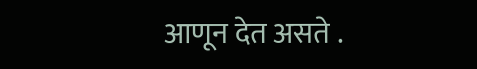आणून देत असते .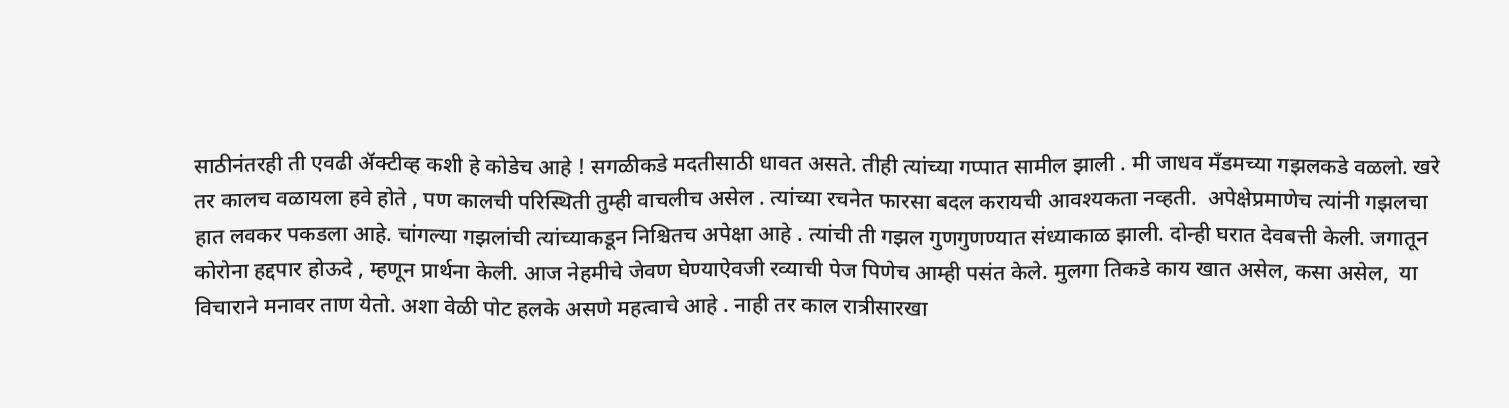साठीनंतरही ती एवढी ॲक्टीव्ह कशी हे कोडेच आहे ! सगळीकडे मदतीसाठी धावत असते. तीही त्यांच्या गप्पात सामील झाली . मी जाधव मँडमच्या गझलकडे वळलो. खरे तर कालच वळायला हवे होते , पण कालची परिस्थिती तुम्ही वाचलीच असेल . त्यांच्या रचनेत फारसा बदल करायची आवश्यकता नव्हती.  अपेक्षेप्रमाणेच त्यांनी गझलचा हात लवकर पकडला आहे. चांगल्या गझलांची त्यांच्याकडून निश्चितच अपेक्षा आहे . त्यांची ती गझल गुणगुणण्यात संध्याकाळ झाली. दोन्ही घरात देवबत्ती केली. जगातून कोरोना हद्दपार होऊदे , म्हणून प्रार्थना केली. आज नेहमीचे जेवण घेण्याऐवजी रव्याची पेज पिणेच आम्ही पसंत केले. मुलगा तिकडे काय खात असेल, कसा असेल,  या विचाराने मनावर ताण येतो. अशा वेळी पोट हलके असणे महत्वाचे आहे . नाही तर काल रात्रीसारखा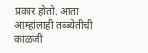प्रकार होतो. आता आम्हांलाही तब्ब्येतीची काळजी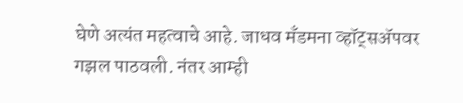घेणे अत्यंत महत्वाचे आहे. जाधव मँडमना व्हॉट्सॲपवर गझल पाठवली. नंतर आम्ही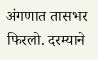अंगणात तासभर फिरलो. दरम्याने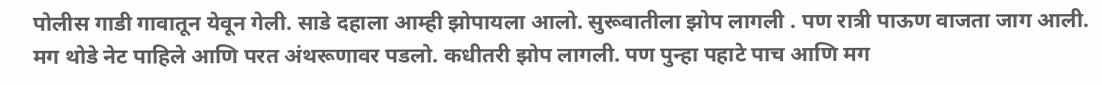पोलीस गाडी गावातून येवून गेली. साडे दहाला आम्ही झोपायला आलो. सुरूवातीला झोप लागली . पण रात्री पाऊण वाजता जाग आली. मग थोडे नेट पाहिले आणि परत अंथरूणावर पडलो. कधीतरी झोप लागली. पण पुन्हा पहाटे पाच आणि मग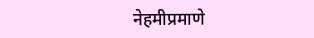नेहमीप्रमाणे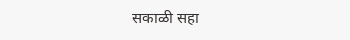सकाळी सहा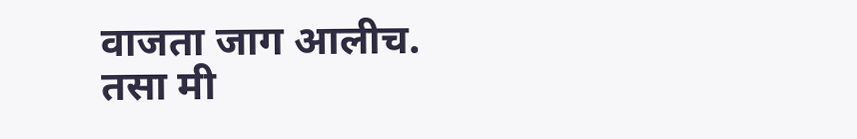वाजता जाग आलीच. तसा मी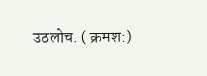उठलोच. ( क्रमश:)